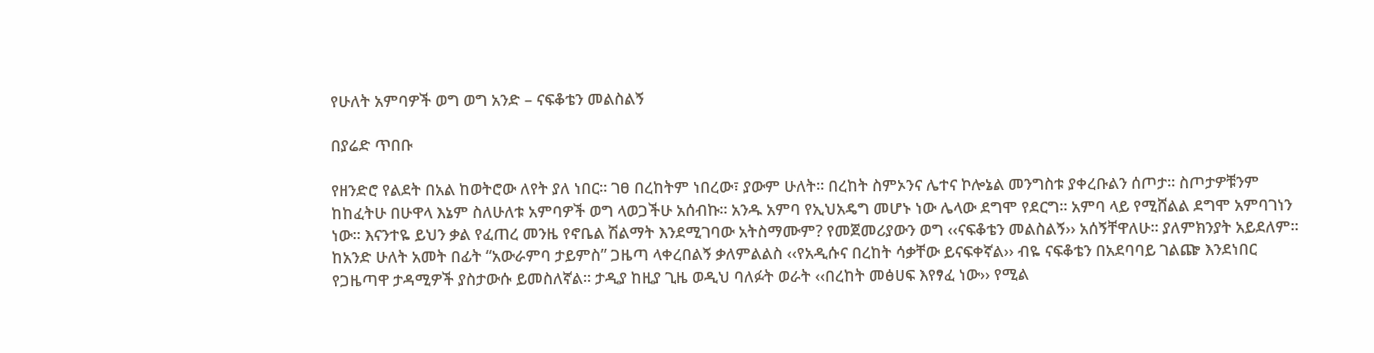የሁለት አምባዎች ወግ ወግ አንድ – ናፍቆቴን መልስልኝ

በያሬድ ጥበቡ

የዘንድሮ የልደት በአል ከወትሮው ለየት ያለ ነበር። ገፀ በረከትም ነበረው፣ ያውም ሁለት። በረከት ስምኦንና ሌተና ኮሎኔል መንግስቱ ያቀረቡልን ሰጦታ። ስጦታዎቹንም ከከፈትሁ በሁዋላ እኔም ስለሁለቱ አምባዎች ወግ ላወጋችሁ አሰብኩ። አንዱ አምባ የኢህአዴግ መሆኑ ነው ሌላው ደግሞ የደርግ። አምባ ላይ የሚሸልል ደግሞ አምባገነን ነው። እናንተዬ ይህን ቃል የፈጠረ መንዜ የኖቤል ሽልማት እንደሚገባው አትስማሙም? የመጀመሪያውን ወግ ‹‹ናፍቆቴን መልስልኝ›› አሰኝቸዋለሁ። ያለምክንያት አይደለም። ከአንድ ሁለት አመት በፊት “አውራምባ ታይምስ” ጋዜጣ ላቀረበልኝ ቃለምልልስ ‹‹የአዲሱና በረከት ሳቃቸው ይናፍቀኛል›› ብዬ ናፍቆቴን በአደባባይ ገልጬ እንደነበር የጋዜጣዋ ታዳሚዎች ያስታውሱ ይመስለኛል። ታዲያ ከዚያ ጊዜ ወዲህ ባለፉት ወራት ‹‹በረከት መፅሀፍ እየፃፈ ነው›› የሚል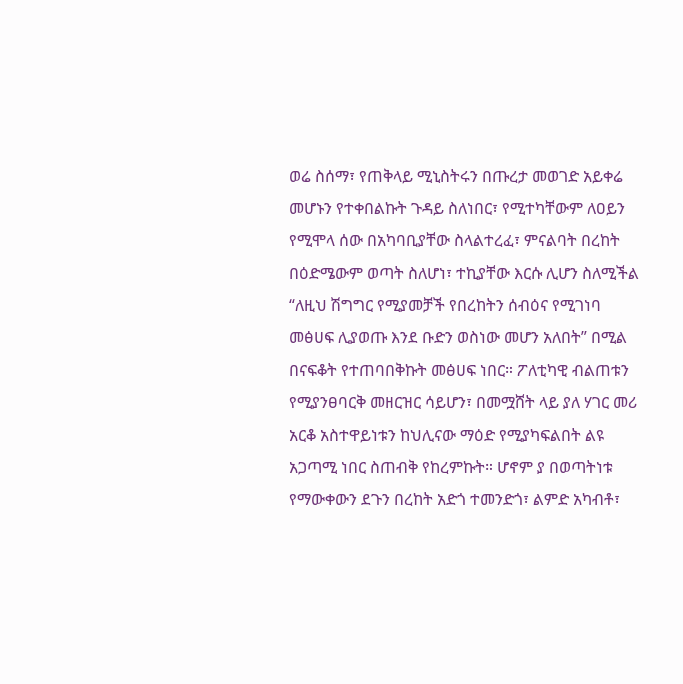ወሬ ስሰማ፣ የጠቅላይ ሚኒስትሩን በጡረታ መወገድ አይቀሬ መሆኑን የተቀበልኩት ጉዳይ ስለነበር፣ የሚተካቸውም ለዐይን የሚሞላ ሰው በአካባቢያቸው ስላልተረፈ፣ ምናልባት በረከት በዕድሜውም ወጣት ስለሆነ፣ ተኪያቸው እርሱ ሊሆን ስለሚችል “ለዚህ ሽግግር የሚያመቻች የበረከትን ሰብዕና የሚገነባ መፅሀፍ ሊያወጡ እንደ ቡድን ወስነው መሆን አለበት” በሚል በናፍቆት የተጠባበቅኩት መፅሀፍ ነበር። ፖለቲካዊ ብልጠቱን የሚያንፀባርቅ መዘርዝር ሳይሆን፣ በመሟሸት ላይ ያለ ሃገር መሪ አርቆ አስተዋይነቱን ከህሊናው ማዕድ የሚያካፍልበት ልዩ አጋጣሚ ነበር ስጠብቅ የከረምኩት። ሆኖም ያ በወጣትነቱ የማውቀውን ደጉን በረከት አድጎ ተመንድጎ፣ ልምድ አካብቶ፣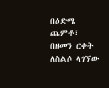በዕድሜ ጨምቶ፣ በዘመን ርቀት ለስልሶ ላገኘው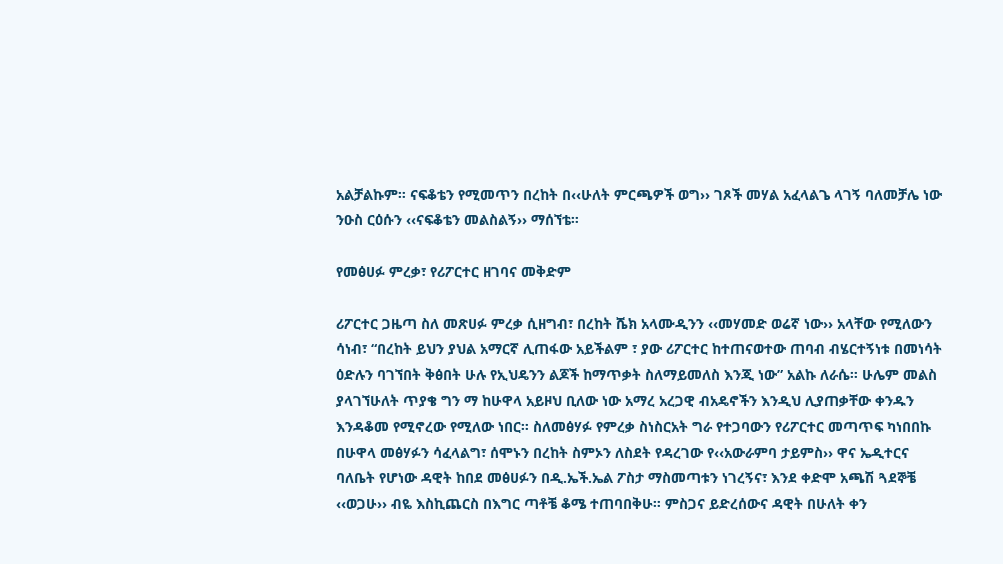አልቻልኩም። ናፍቆቴን የሚመጥን በረከት በ‹‹ሁለት ምርጫዎች ወግ›› ገጾች መሃል አፈላልጌ ላገኝ ባለመቻሌ ነው ንዑስ ርዕሱን ‹‹ናፍቆቴን መልስልኝ›› ማሰኘቴ።

የመፅሀፉ ምረቃ፣ የሪፖርተር ዘገባና መቅድም

ሪፖርተር ጋዜጣ ስለ መጽሀፉ ምረቃ ሲዘግብ፣ በረከት ሼክ አላሙዲንን ‹‹መሃመድ ወሬኛ ነው›› አላቸው የሚለውን ሳነብ፣ “በረከት ይህን ያህል አማርኛ ሊጠፋው አይችልም ፣ ያው ሪፖርተር ከተጠናወተው ጠባብ ብሄርተኝነቱ በመነሳት ዕድሉን ባገኘበት ቅፅበት ሁሉ የኢህዴንን ልጆች ከማጥቃት ስለማይመለስ እንጂ ነው” አልኩ ለራሴ። ሁሌም መልስ ያላገኘሁለት ጥያቄ ግን ማ ከሁዋላ አይዞህ ቢለው ነው አማረ አረጋዊ ብአዴኖችን እንዲህ ሊያጠቃቸው ቀንዱን እንዳቆመ የሚኖረው የሚለው ነበር። ስለመፅሃፉ የምረቃ ስነስርአት ግራ የተጋባውን የሪፖርተር መጣጥፍ ካነበበኩ በሁዋላ መፅሃፉን ሳፈላልግ፣ ሰሞኑን በረከት ስምኦን ለስደት የዳረገው የ‹‹አውራምባ ታይምስ›› ዋና ኤዲተርና ባለቤት የሆነው ዳዊት ከበደ መፅሀፉን በዲ.ኤች.ኤል ፖስታ ማስመጣቱን ነገረኝና፣ እንደ ቀድሞ አጫሽ ጓደኞቼ ‹‹ወጋሁ›› ብዬ እስኪጨርስ በእግር ጣቶቼ ቆሜ ተጠባበቅሁ። ምስጋና ይድረሰውና ዳዊት በሁለት ቀን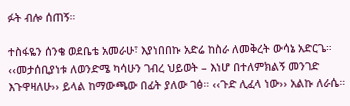ፉት ብሎ ሰጠኝ።

ተስፋዬን ሰንቄ ወደቤቴ አመራሁ፣ እያነበበኩ አድሬ ከስራ ለመቅረት ውሳኔ አድርጌ። ‹‹መታሰቢያነቱ ለወንድሜ ካሳሁን ገብረ ህይወት – እነሆ በተለምክልኝ መንገድ እጉዋዛለሁ›› ይላል ከማውጫው በፊት ያለው ገፅ። ‹‹ጉድ ሊፈላ ነው›› አልኩ ለራሴ።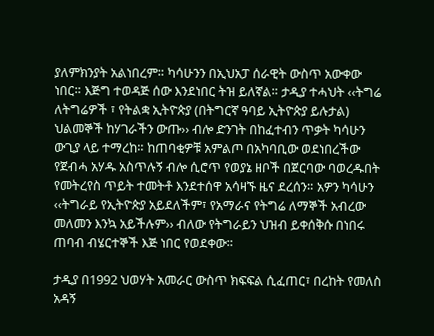ያለምክንያት አልነበረም። ካሳሁንን በኢህአፓ ሰራዊት ውስጥ አውቀው ነበር። እጅግ ተወዳጅ ሰው እንደነበር ትዝ ይለኛል። ታዲያ ተሓህት ‹‹ትግሬ ለትግሬዎች ፣ የትልቋ ኢትዮጵያ (በትግርኛ ዓባይ ኢትዮጵያ ይሉታል) ህልመኞች ከሃገራችን ውጡ›› ብሎ ድንገት በከፈተብን ጥቃት ካሳሁን ውጊያ ላይ ተማረከ። ከጠባቂዎቹ አምልጦ በአካባቢው ወደነበረችው የጀብሓ አሃዱ አስጥሉኝ ብሎ ሲሮጥ የወያኔ ዘቦች በጀርባው ባወረዱበት የመትረየስ ጥይት ተመትቶ እንደተሰዋ አሳዛኙ ዜና ደረሰን። አዎን ካሳሁን ‹‹ትግራይ የኢትዮጵያ አይደለችም፣ የአማራና የትግሬ ለማኞች አብረው መለመን እንኳ አይችሉም›› ብለው የትግራይን ህዝብ ይቀሰቅሱ በነበሩ ጠባብ ብሄርተኞች እጅ ነበር የወደቀው።

ታዲያ በ1992 ህወሃት አመራር ውስጥ ክፍፍል ሲፈጠር፣ በረከት የመለስ አዳኝ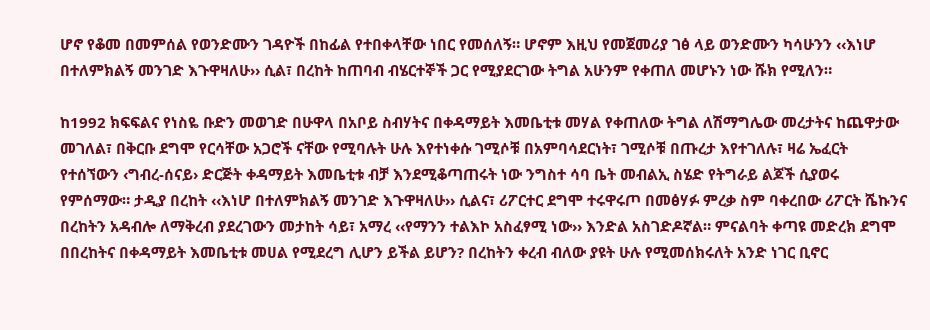ሆኖ የቆመ በመምሰል የወንድሙን ገዳዮች በከፊል የተበቀላቸው ነበር የመሰለኝ። ሆኖም እዚህ የመጀመሪያ ገፅ ላይ ወንድሙን ካሳሁንን ‹‹እነሆ በተለምክልኝ መንገድ እጉዋዛለሁ›› ሲል፣ በረከት ከጠባብ ብሄርተኞች ጋር የሚያደርገው ትግል አሁንም የቀጠለ መሆኑን ነው ሹክ የሚለን።

ከ1992 ክፍፍልና የነስዬ ቡድን መወገድ በሁዋላ በአቦይ ስብሃትና በቀዳማይት እመቤቲቱ መሃል የቀጠለው ትግል ለሽማግሌው መረታትና ከጨዋታው መገለል፣ በቅርቡ ደግሞ የርሳቸው አጋሮች ናቸው የሚባሉት ሁሉ እየተነቀሱ ገሚሶቹ በአምባሳደርነት፣ ገሚሶቹ በጡረታ እየተገለሉ፣ ዛሬ ኤፈርት የተሰኘውን ‹ግብረ-ሰናይ› ድርጅት ቀዳማይት እመቤቲቱ ብቻ እንደሚቆጣጠሩት ነው ንግስተ ሳባ ቤት መብልኢ ስሄድ የትግራይ ልጆች ሲያወሩ የምሰማው። ታዲያ በረከት ‹‹እነሆ በተለምክልኝ መንገድ እጉዋዛለሁ›› ሲልና፣ ሪፖርተር ደግሞ ተሩዋሩጦ በመፅሃፉ ምረቃ ስም ባቀረበው ሪፖርት ሼኩንና በረከትን አዳብሎ ለማቅረብ ያደረገውን መታከት ሳይ፣ አማረ ‹‹የማንን ተልእኮ አስፈፃሚ ነው›› እንድል አስገድዶኛል። ምናልባት ቀጣዩ መድረክ ደግሞ በበረከትና በቀዳማይት እመቤቲቱ መሀል የሚደረግ ሊሆን ይችል ይሆን? በረከትን ቀረብ ብለው ያዩት ሁሉ የሚመሰክሩለት አንድ ነገር ቢኖር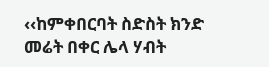‹‹ከምቀበርባት ስድስት ክንድ መሬት በቀር ሌላ ሃብት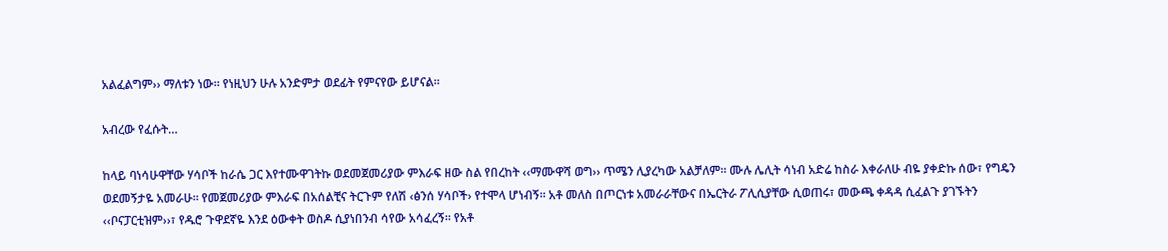አልፈልግም›› ማለቱን ነው። የነዚህን ሁሉ አንድምታ ወደፊት የምናየው ይሆናል።

አብረው የፈሱት…

ከላይ ባነሳሁዋቸው ሃሳቦች ከራሴ ጋር እየተሙዋገትኩ ወደመጀመሪያው ምእራፍ ዘው ስል የበረከት ‹‹ማሙዋሻ ወግ›› ጥሜን ሊያረካው አልቻለም። ሙሉ ሌሊት ሳነብ አድሬ ከስራ እቀራለሁ ብዬ ያቀድኩ ሰው፣ የግዴን ወደመኝታዬ አመራሁ። የመጀመሪያው ምእራፍ በአሰልቺና ትርጉም የለሽ ‹ፅንሰ ሃሳቦች› የተሞላ ሆነብኝ። አቶ መለስ በጦርነቱ አመራራቸውና በኤርትራ ፖሊሲያቸው ሲወጠሩ፣ መውጫ ቀዳዳ ሲፈልጉ ያገኙትን ‹‹ቦናፓርቲዝም››፣ የዱሮ ጉዋደኛዬ እንደ ዕውቀት ወስዶ ሲያነበንብ ሳየው አሳፈረኝ። የአቶ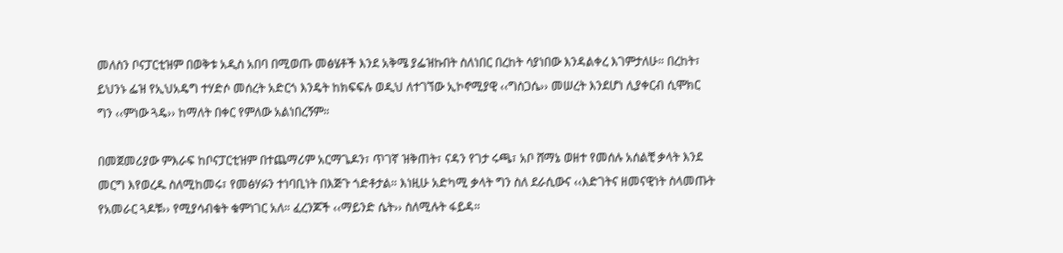መለስን ቦናፓርቲዝም በወቅቱ አዲስ አበባ በሚወጡ መፅሄቶች እንደ አቅሜ ያፌዝኩበት ስለነበር በረከት ሳያነበው እንዳልቀረ እገምታለሁ። በረከት፣ ይህንኑ ፌዝ የኢህአዴግ ተሃድሶ መሰረት አድርጎ እንዴት ከክፍፍሉ ወዲህ ለተገኘው ኢኮኖሚያዊ ‹‹ግስጋሴ›› መሠረት እንደሆነ ሊያቀርብ ሲሞክር ግን ‹‹ምነው ጓዴ›› ከማለት በቀር የምለው አልነበረኝም።

በመጀመሪያው ምእራፍ ከቦናፓርቲዝም በተጨማሪም አርማጌዶን፣ ጥገኛ ዝቅጠት፣ ናዳን የገታ ሩጫ፣ አቦ ሸማኔ ወዘተ የመሰሉ አሰልቺ ቃላት እንደ መርግ እየወረዱ ስለሚከመሩ፣ የመፅሃፉን ተነባቢነት በእጅጉ ጎድቶታል። እነዚሁ አድካሚ ቃላት ግን ስለ ደራሲውና ‹‹እድገትና ዘመናዊነት ስላመጡት የአመራር ጓዶቹ›› የሚያሳብቁት ቁምነገር አለ። ፈረንጆች ‹‹ማይንድ ሴት›› ስለሚሉት ፋይዳ።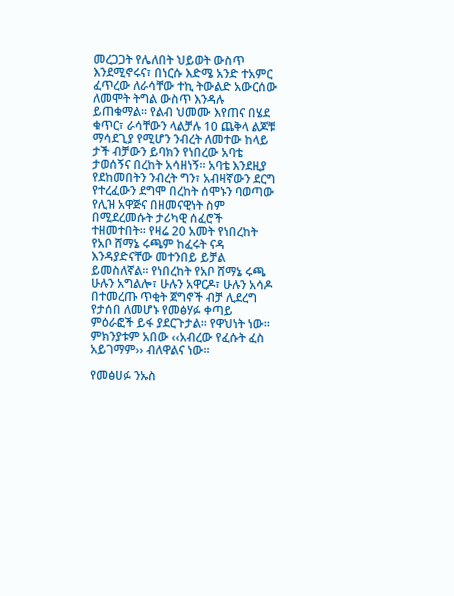መረጋጋት የሌለበት ህይወት ውስጥ እንደሚኖሩና፣ በነርሱ እድሜ አንድ ተአምር ፈጥረው ለራሳቸው ተኪ ትውልድ አውርሰው ለመሞት ትግል ውስጥ እንዳሉ ይጠቁማል። የልብ ህመሙ እየጠና በሄደ ቁጥር፣ ራሳቸውን ላልቻሉ 10 ጨቅላ ልጆቹ ማሳደጊያ የሚሆን ንብረት ለመተው ከላይ ታች ብቻውን ይባክን የነበረው አባቴ ታወሰኝና በረከት አሳዘነኝ። አባቴ እንደዚያ የደከመበትን ንብረት ግን፣ አብዛኛውን ደርግ የተረፈውን ደግሞ በረከት ሰሞኑን ባወጣው የሊዝ አዋጅና በዘመናዊነት ስም በሚደረመሱት ታሪካዊ ሰፈሮች ተዘመተበት። የዛሬ 20 አመት የነበረከት የአቦ ሸማኔ ሩጫም ከፈሩት ናዳ እንዳያድናቸው መተንበይ ይቻል ይመስለኛል። የነበረከት የአቦ ሸማኔ ሩጫ ሁሉን አግልሎ፣ ሁሉን አዋርዶ፣ ሁሉን አሳዶ በተመረጡ ጥቂት ጀግኖች ብቻ ሊደረግ የታሰበ ለመሆኑ የመፅሃፉ ቀጣይ ምዕራፎች ይፋ ያደርጉታል። የዋህነት ነው። ምክንያቱም አበው ‹‹አብረው የፈሱት ፈስ አይገማም›› ብለዋልና ነው።

የመፅሀፉ ንኡስ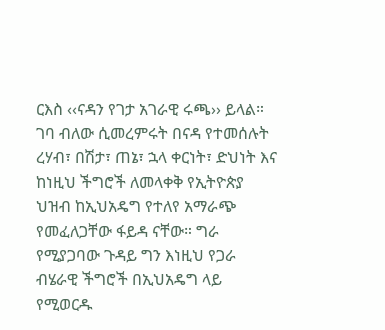ርእስ ‹‹ናዳን የገታ አገራዊ ሩጫ›› ይላል። ገባ ብለው ሲመረምሩት በናዳ የተመሰሉት ረሃብ፣ በሽታ፣ ጠኔ፣ ኋላ ቀርነት፣ ድህነት እና ከነዚህ ችግሮች ለመላቀቅ የኢትዮጵያ ህዝብ ከኢህአዴግ የተለየ አማራጭ የመፈለጋቸው ፋይዳ ናቸው። ግራ የሚያጋባው ጉዳይ ግን እነዚህ የጋራ ብሄራዊ ችግሮች በኢህአዴግ ላይ የሚወርዱ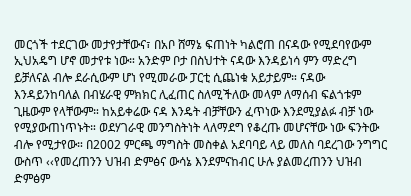መርጎች ተደርገው መታየታቸውና፣ በአቦ ሸማኔ ፍጠነት ካልሮጠ በናዳው የሚደባየውም ኢህአዴግ ሆኖ መታየቱ ነው። አንድም ቦታ በስህተት ናዳው እንዳይነሳ ምን ማድረግ ይቻለናል ብሎ ደራሲውም ሆነ የሚመራው ፓርቲ ሲጨነቁ አይታይም። ናዳው እንዳይንከባለል በብሄራዊ ምክክር ሊፈጠር ስለሚችለው መላም ለማሰብ ፍልጎቱም ጊዜውም የላቸውም። ከአይቀሬው ናዳ እንዴት ብቻቸውን ፈጥነው እንደሚያልፉ ብቻ ነው የሚያውጠነጥኑት። ወደሃገራዊ መንግስትነት ላለማደግ የቆረጡ መሆናቸው ነው ፍንትው ብሎ የሚታየው። በ2002 ምርጫ ማግስት መስቀል አደባባይ ላይ መለስ ባደረገው ንግግር ውስጥ ‹‹የመረጠንን ህዝብ ድምፅና ውሳኔ እንደምናከብር ሁሉ ያልመረጠንን ህዝብ ድምፅም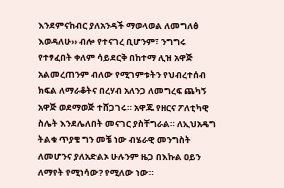እንደምናከብር ያለአንዳች ማወላወል ለመግለፅ እወዳለሁ›› ብሎ የተናገረ ቢሆንም፣ ንግግሩ የተፃፈበት ቀለም ሳይደርቅ በከተማ ሊዝ አዋጅ አልመረጠንም ብለው የሚገምቱትን የህብረተሰብ ክፍል ለማራቆትና በረሃብ አለንጋ ለመግረፍ ጨካኝ አዋጅ ወደማወጅ ተሸጋገሩ። አዋጁ የዘርና ፖለቲካዊ ስሌት እንደሌለበት መናገር ያስቸግራል። ለኢህአዴግ ትልቁ ጥያቄ ግን መቼ ነው ብሄራዊ መንግስት ለመሆንና ያለአድልኦ ሁሉንም ዜጋ በእኩል ዐይን ለማየት የሚነሳው? የሚለው ነው።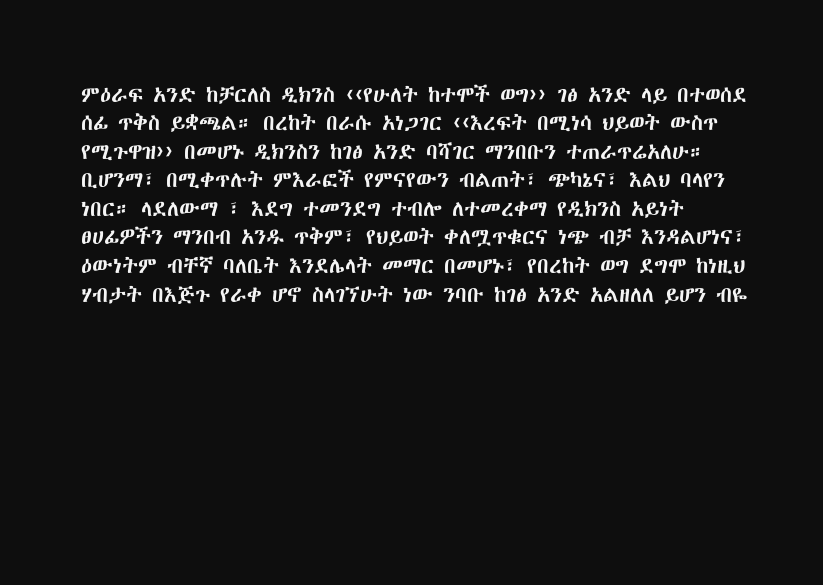ምዕራፍ አንድ ከቻርለስ ዲክንስ ‹‹የሁለት ከተሞች ወግ›› ገፅ አንድ ላይ በተወሰደ ሰፊ ጥቅስ ይቋጫል። በረከት በራሱ አነጋገር ‹‹እረፍት በሚነሳ ህይወት ውስጥ የሚጉዋዝ›› በመሆኑ ዲክንስን ከገፅ አንድ ባሻገር ማንበቡን ተጠራጥሬአለሁ። ቢሆንማ፣ በሚቀጥሉት ምእራፎች የምናየውን ብልጠት፣ ጭካኔና፣ እልህ ባላየን ነበር። ላደለውማ ፣ እደግ ተመንደግ ተብሎ ለተመረቀማ የዲክንስ አይነት ፀሀፊዎችን ማንበብ አንዱ ጥቅም፣ የህይወት ቀለሟጥቁርና ነጭ ብቻ እንዳልሆነና፣ ዕውነትም ብቸኛ ባለቤት እንደሌላት መማር በመሆኑ፣ የበረከት ወግ ደግሞ ከነዚህ ሃብታት በእጅጉ የራቀ ሆኖ ስላገኘሁት ነው ንባቡ ከገፅ አንድ አልዘለለ ይሆን ብዬ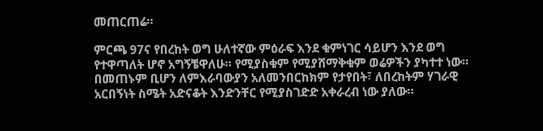መጠርጠሬ።

ምርጫ 97ና የበረከት ወግ ሁለተኛው ምዕራፍ እንደ ቁምነገር ሳይሆን እንደ ወግ የተዋጣለት ሆኖ አግኝቼዋለሁ። የሚያስቁም የሚያሸማቅቁም ወሬዎችን ያካተተ ነው። በመጠኑም ቢሆን ለምእራባውያን አለመንበርከክም የታየበት፣ ለበረከትም ሃገራዊ አርበኝነት ስሜት አድናቆት እንድንቸር የሚያስገድድ አቀራረብ ነው ያለው።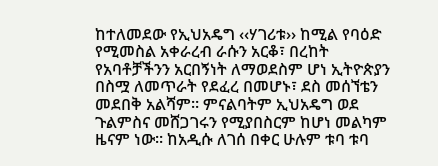ከተለመደው የኢህአዴግ ‹‹ሃገሪቱ›› ከሚል የባዕድ የሚመስል አቀራረብ ራሱን አርቆ፣ በረከት የአባቶቻችንን አርበኝነት ለማወደስም ሆነ ኢትዮጵያን በስሟ ለመጥራት የደፈረ በመሆኑ፣ ደስ መሰኘቴን መደበቅ አልሻም። ምናልባትም ኢህአዴግ ወደ ጉልምስና መሸጋገሩን የሚያበስርም ከሆነ መልካም ዜናም ነው። ከአዲሱ ለገሰ በቀር ሁሉም ቱባ ቱባ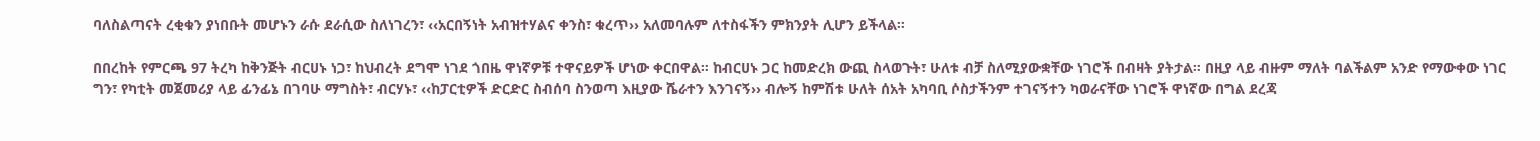ባለስልጣናት ረቂቁን ያነበቡት መሆኑን ራሱ ደራሲው ስለነገረን፣ ‹‹አርበኝነት አብዝተሃልና ቀንስ፣ ቁረጥ›› አለመባሉም ለተስፋችን ምክንያት ሊሆን ይችላል።

በበረከት የምርጫ 97 ትረካ ከቅንጅት ብርሀኑ ነጋ፣ ከህብረት ደግሞ ነገደ ጎበዜ ዋነኛዎቹ ተዋናይዎች ሆነው ቀርበዋል። ከብርሀኑ ጋር ከመድረክ ውጪ ስላወጉት፣ ሁለቱ ብቻ ስለሚያውቋቸው ነገሮች በብዛት ያትታል። በዚያ ላይ ብዙም ማለት ባልችልም አንድ የማውቀው ነገር ግን፣ የካቲት መጀመሪያ ላይ ፊንፊኔ በገባሁ ማግስት፣ ብርሃኑ፣ ‹‹ከፓርቲዎች ድርድር ስብሰባ ስንወጣ እዚያው ሼራተን እንገናኝ›› ብሎኝ ከምሽቱ ሁለት ሰአት አካባቢ ሶስታችንም ተገናኝተን ካወራናቸው ነገሮች ዋነኛው በግል ደረጃ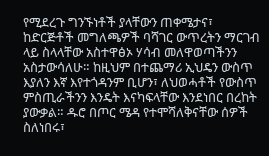የሚደረጉ ግንኙነቶች ያላቸውን ጠቀሜታና፣ ከድርጅቶች መግለጫዎች ባሻገር ውጥረትን ማርገብ ላይ ስላላቸው አስተዋፅኦ ሃሳብ መለዋወጣችንን አስታውሳለሁ። ከዚህም በተጨማሪ ኢህዴን ውስጥ እያለን እኛ እየተጎዳንም ቢሆን፣ ለህወሓቶች የውስጥ ምስጢራችንን እንዴት እናካፍላቸው እንደነበር በረከት ያውቃል። ዱሮ በጦር ሜዳ የተሞሻለቅናቸው ሰዎች ስለነበሩ፣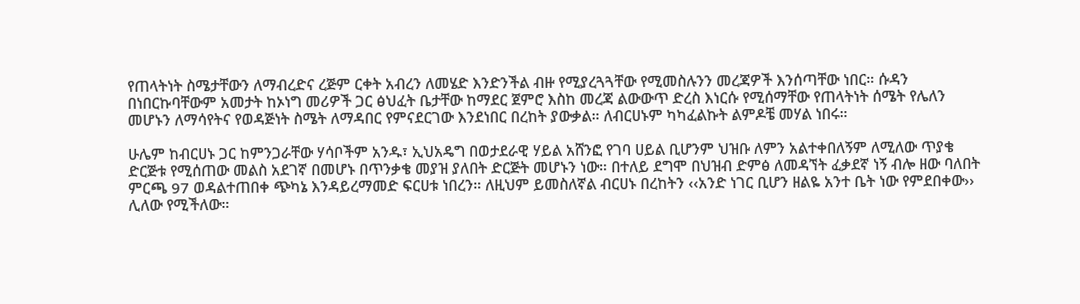የጠላትነት ስሜታቸውን ለማብረድና ረጅም ርቀት አብረን ለመሄድ እንድንችል ብዙ የሚያረጓጓቸው የሚመስሉንን መረጃዎች እንሰጣቸው ነበር። ሱዳን በነበርኩባቸውም አመታት ከኦነግ መሪዎች ጋር ፅህፈት ቤታቸው ከማደር ጀምሮ እስከ መረጃ ልውውጥ ድረስ እነርሱ የሚሰማቸው የጠላትነት ሰሜት የሌለን መሆኑን ለማሳየትና የወዳጅነት ስሜት ለማዳበር የምናደርገው እንደነበር በረከት ያውቃል። ለብርሀኑም ካካፈልኩት ልምዶቼ መሃል ነበሩ።

ሁሌም ከብርሀኑ ጋር ከምንጋራቸው ሃሳቦችም አንዱ፣ ኢህአዴግ በወታደራዊ ሃይል አሸንፎ የገባ ሀይል ቢሆንም ህዝቡ ለምን አልተቀበለኝም ለሚለው ጥያቄ ድርጅቱ የሚሰጠው መልስ አደገኛ በመሆኑ በጥንቃቄ መያዝ ያለበት ድርጅት መሆኑን ነው። በተለይ ደግሞ በህዝብ ድምፅ ለመዳኘት ፈቃደኛ ነኝ ብሎ ዘው ባለበት ምርጫ 97 ወዳልተጠበቀ ጭካኔ እንዳይረማመድ ፍርሀቱ ነበረን። ለዚህም ይመስለኛል ብርሀኑ በረከትን ‹‹አንድ ነገር ቢሆን ዘልዬ አንተ ቤት ነው የምደበቀው›› ሊለው የሚችለው።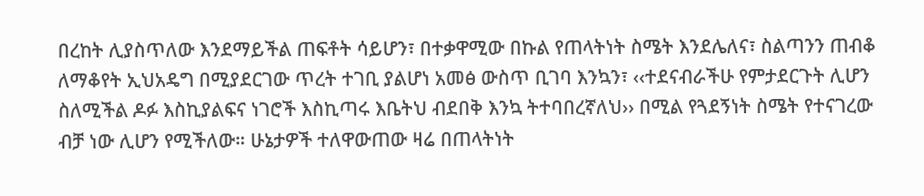በረከት ሊያስጥለው እንደማይችል ጠፍቶት ሳይሆን፣ በተቃዋሚው በኩል የጠላትነት ስሜት እንደሌለና፣ ስልጣንን ጠብቆ ለማቆየት ኢህአዴግ በሚያደርገው ጥረት ተገቢ ያልሆነ አመፅ ውስጥ ቢገባ እንኳን፣ ‹‹ተደናብራችሁ የምታደርጉት ሊሆን ስለሚችል ዶፉ እስኪያልፍና ነገሮች እስኪጣሩ እቤትህ ብደበቅ እንኳ ትተባበረኛለህ›› በሚል የጓደኝነት ስሜት የተናገረው ብቻ ነው ሊሆን የሚችለው። ሁኔታዎች ተለዋውጠው ዛሬ በጠላትነት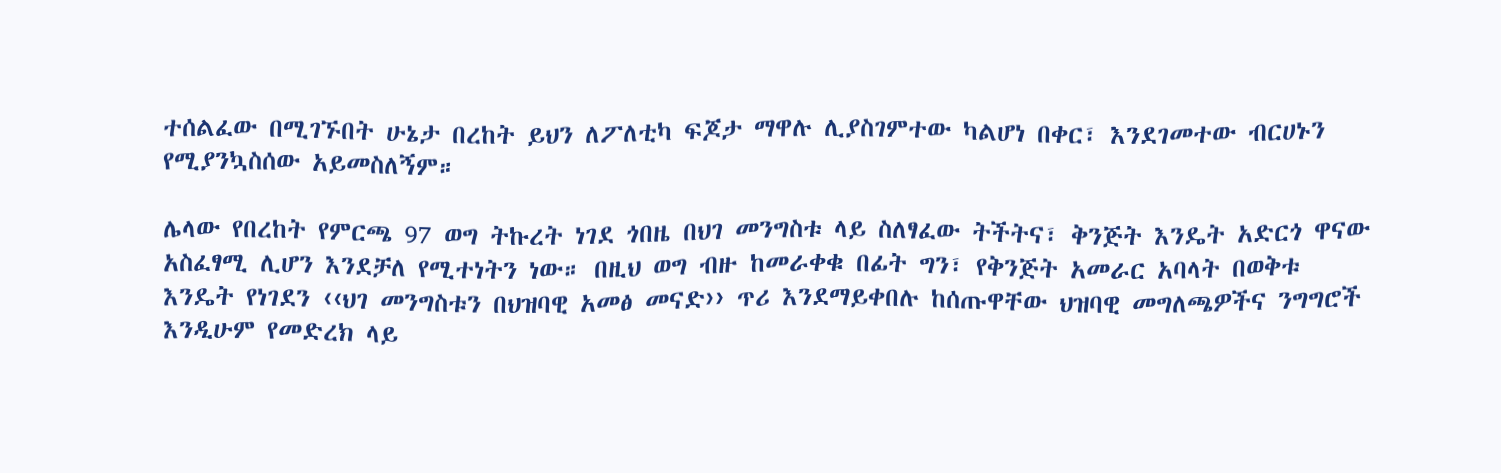ተሰልፈው በሚገኙበት ሁኔታ በረከት ይህን ለፖለቲካ ፍጆታ ማዋሉ ሊያስገምተው ካልሆነ በቀር፣ እንደገመተው ብርሀኑን የሚያንኳስሰው አይመስለኝም።

ሌላው የበረከት የምርጫ 97 ወግ ትኩረት ነገደ ጎበዜ በህገ መንግስቱ ላይ ስለፃፈው ትችትና፣ ቅንጅት እንዴት አድርጎ ዋናው አስፈፃሚ ሊሆን እንደቻለ የሚተነትን ነው። በዚህ ወግ ብዙ ከመራቀቁ በፊት ግን፣ የቅንጅት አመራር አባላት በወቅቱ እንዴት የነገደን ‹‹ህገ መንግስቱን በህዝባዊ አመፅ መናድ›› ጥሪ እንደማይቀበሉ ከሰጡዋቸው ህዝባዊ መግለጫዎችና ንግግሮች እንዲሁም የመድረክ ላይ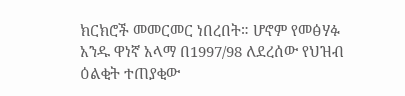ክርክሮች መመርመር ነበረበት። ሆኖም የመፅሃፉ አንዱ ዋነኛ አላማ በ1997/98 ለደረሰው የህዝብ ዕልቂት ተጠያቂው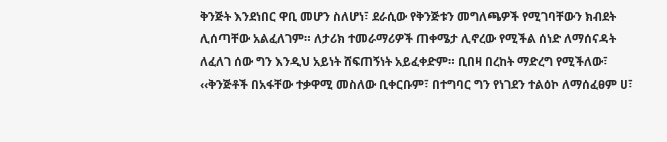ቅንጅት እንደነበር ዋቢ መሆን ስለሆነ፣ ደራሲው የቅንጅቱን መግለጫዎች የሚገባቸውን ክብደት ሊሰጣቸው አልፈለገም። ለታሪክ ተመራማሪዎች ጠቀሜታ ሊኖረው የሚችል ሰነድ ለማሰናዳት ለፈለገ ሰው ግን እንዲህ አይነት ሸፍጠኝነት አይፈቀድም። ቢበዛ በረከት ማድረግ የሚችለው፣ ‹‹ቅንጅቶች በአፋቸው ተቃዋሚ መስለው ቢቀርቡም፣ በተግባር ግን የነገደን ተልዕኮ ለማሰፈፀም ሀ፣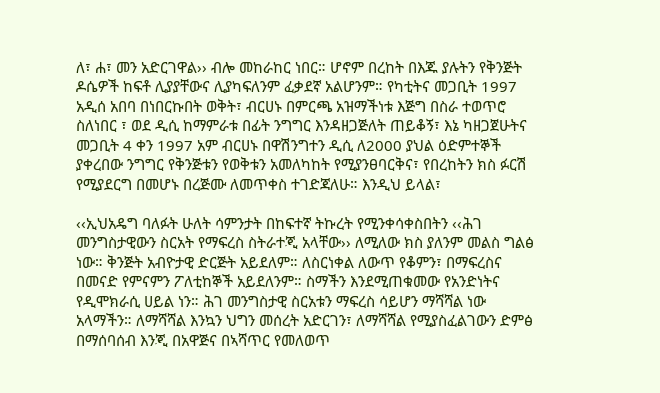ለ፣ ሐ፣ መን አድርገዋል›› ብሎ መከራከር ነበር። ሆኖም በረከት በእጁ ያሉትን የቅንጅት ዶሴዎች ከፍቶ ሊያያቸውና ሊያካፍለንም ፈቃደኛ አልሆንም። የካቲትና መጋቢት 1997 አዲሰ አበባ በነበርኩበት ወቅት፣ ብርሀኑ በምርጫ አዝማችነቱ እጅግ በስራ ተወጥሮ ስለነበር ፣ ወደ ዲሲ ከማምራቱ በፊት ንግግር እንዳዘጋጅለት ጠይቆኝ፣ እኔ ካዘጋጀሁትና መጋቢት 4 ቀን 1997 አም ብርሀኑ በዋሽንግተን ዲሲ ለ2000 ያህል ዕድምተኞች ያቀረበው ንግግር የቅንጅቱን የወቅቱን አመለካከት የሚያንፀባርቅና፣ የበረከትን ክስ ፉርሽ የሚያደርግ በመሆኑ በረጅሙ ለመጥቀስ ተገድጃለሁ። እንዲህ ይላል፣

‹‹ኢህአዴግ ባለፉት ሁለት ሳምንታት በከፍተኛ ትኩረት የሚንቀሳቀስበትን ‹‹ሕገ መንግስታዊውን ስርአት የማፍረስ ስትራተጂ አላቸው›› ለሚለው ክስ ያለንም መልስ ግልፅ ነው። ቅንጅት አብዮታዊ ድርጅት አይደለም። ለስርነቀል ለውጥ የቆምን፣ በማፍረስና በመናድ የምናምን ፖለቲከኞች አይደለንም። ስማችን እንደሚጠቁመው የአንድነትና የዲሞክራሲ ሀይል ነን። ሕገ መንግስታዊ ስርአቱን ማፍረስ ሳይሆን ማሻሻል ነው አላማችን። ለማሻሻል እንኳን ህግን መሰረት አድርገን፣ ለማሻሻል የሚያስፈልገውን ድምፅ በማሰባሰብ እንጂ በአዋጅና በኣሻጥር የመለወጥ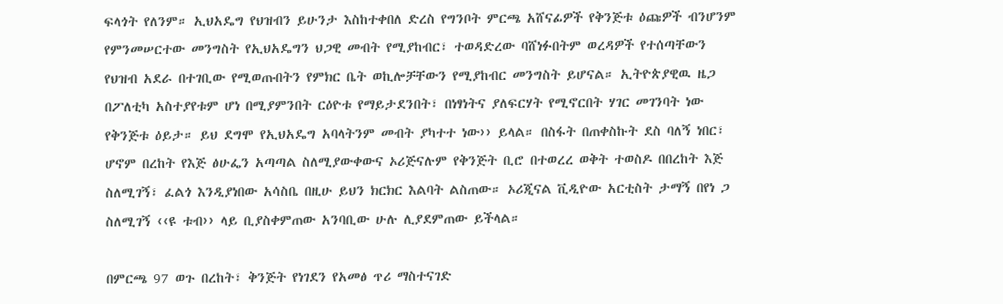ፍላጎት የለንም። ኢህአዴግ የህዝብን ይሁንታ እስከተቀበለ ድረስ የግንቦት ምርጫ አሸናፊዎች የቅንጅቱ ዕጩዎች ብንሆንም የምንመሠርተው መንግስት የኢህአዴግን ህጋዊ መብት የሚያከብር፣ ተወዳድረው ባሸነፉበትም ወረዳዎች የተሰጣቸውን የህዝብ አደራ በተገቢው የሚወጡበትን የምክር ቤት ወኪሎቻቸውን የሚያከብር መንግስት ይሆናል። ኢትዮጵያዊዉ ዜጋ በፖለቲካ አስተያየቱም ሆነ በሚያምንበት ርዕዮቱ የማይታደንበት፣ በነፃነትና ያለፍርሃት የሚኖርበት ሃገር መገንባት ነው የቅንጅቱ ዕይታ። ይህ ደግሞ የኢህአዴግ አባላትንም መብት ያካተተ ነው›› ይላል። በስፋት በጠቀስኩት ደስ ባለኝ ነበር፣ ሆኖም በረከት የእጅ ፅሁፌን አጣጣል ስለሚያውቀውና ኦሪጅናሉም የቅንጅት ቢሮ በተወረረ ወቅት ተወስዶ በበረከት እጅ ስለሚገኝ፣ ፈልጎ እንዲያነበው አሳስቤ በዚሁ ይህን ክርክር እልባት ልስጠው። ኦሪጂናል ቪዲዮው አርቲስት ታማኝ በየነ ጋ ስለሚገኝ ‹‹ዩ ቱብ›› ላይ ቢያስቀምጠው አንባቢው ሁሉ ሊያደምጠው ይችላል።

በምርጫ 97 ወጉ በረከት፣ ቅንጅት የነገደን የአመፅ ጥሪ ማስተናገድ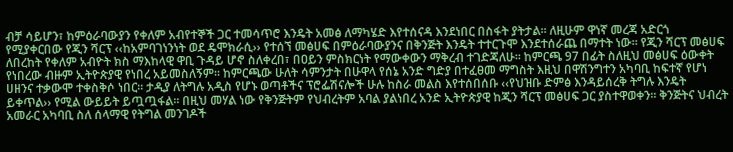ብቻ ሳይሆን፣ ከምዕራባውያን የቀለም አብየተኞች ጋር ተመሳጥሮ እንዴት አመፅ ለማካሄድ እየተሰናዳ እንደነበር በስፋት ያትታል። ለዚሁም ዋነኛ መረጃ አድርጎ የሚያቀርበው የጂን ሻርፕ ‹‹ከአምባገነንነት ወደ ዴሞክራሲ›› የተሰኘ መፅሀፍ በምዕራባውያንና በቅንጅት እንዴት ተተርጉሞ እንደተሰራጨ በማተት ነው። የጂን ሻርፕ መፅሀፍ ለበረከት የቀለም አብዮት ክስ ማእከላዊ ዋቢ ጉዳይ ሆኖ ስለቀረበ፣ በዐይን ምስክርነት የማውቀውን ማቅረብ ተገድጃለሁ። ከምርጫ 97 በፊት ስለዚህ መፅሀፍ ዕውቀት የነበረው ብዙም ኢትዮጵያዊ የነበረ አይመስለኝም፡፡ ከምርጫው ሁለት ሳምንታት በሁዋላ የሰኔ አንድ ግድያ በተፈፀመ ማግስት እዚህ በዋሽንግተን አካባቢ ከፍተኛ የሆነ ሀዘንና ተቃውሞ ተቀስቅሶ ነበር። ታዲያ ለትግሉ አዲስ የሆኑ ወጣቶችና ፕሮፌሽናሎች ሁሉ ከስራ መልስ እየተሰበሰቡ ‹‹የህዝቡ ድምፅ እንዳይሰረቅ ትግሉ እንዴት ይቀጥል›› የሚል ውይይት ይጧጧፋል። በዚህ መሃል ነው የቅንጅትም የህብረትም አባል ያልነበረ አንድ ኢትዮጵያዊ ከጂን ሻርፕ መፅሀፍ ጋር ያስተዋወቀን። ቅንጅትና ህብረት አመራር አካባቢ ስለ ሰላማዊ የትግል መንገዶች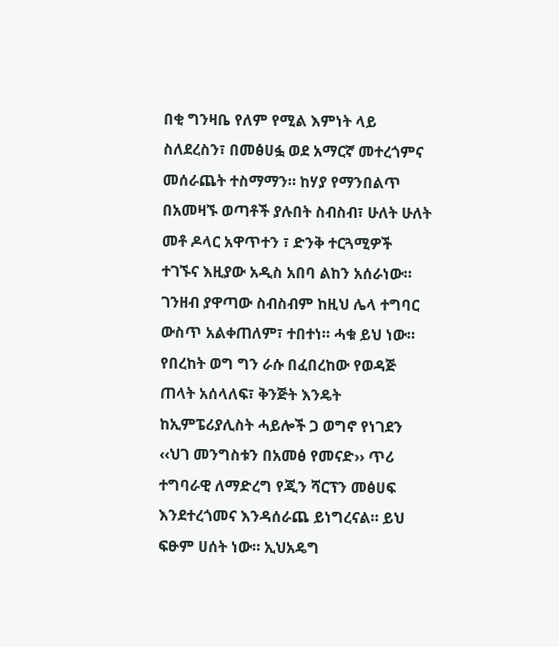በቂ ግንዛቤ የለም የሚል እምነት ላይ ስለደረስን፣ በመፅሀፏ ወደ አማርኛ መተረጎምና መሰራጨት ተስማማን። ከሃያ የማንበልጥ በአመዛኙ ወጣቶች ያሉበት ስብስብ፣ ሁለት ሁለት መቶ ዶላር አዋጥተን ፣ ድንቅ ተርጓሚዎች ተገኙና እዚያው አዲስ አበባ ልከን አሰራነው። ገንዘብ ያዋጣው ስብስብም ከዚህ ሌላ ተግባር ውስጥ አልቀጠለም፣ ተበተነ። ሓቁ ይህ ነው። የበረከት ወግ ግን ራሱ በፈበረከው የወዳጅ ጠላት አሰላለፍ፣ ቅንጅት እንዴት ከኢምፔሪያሊስት ሓይሎች ጋ ወግኖ የነገደን ‹‹ህገ መንግስቱን በአመፅ የመናድ›› ጥሪ ተግባራዊ ለማድረግ የጂን ሻርፕን መፅሀፍ እንደተረጎመና እንዳሰራጨ ይነግረናል። ይህ ፍፁም ሀሰት ነው። ኢህአዴግ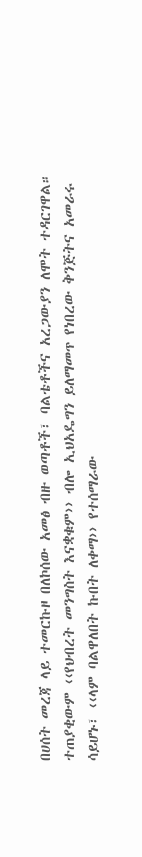በሀሰት መረጃ ላይ ተመርኩዞ በለኮሰው አመፅ ብዙ ወጣቶች፣ ባልቴቶችና አረጋውያን ለሞት ተዳርገዋል። ተጠያቂውም ‹‹የህብረት መንግስት እናቋቁም›› ብሎ ኢህአዴግን ይለማመጥ የነበረው ቅንጅትና አመራሩ ሳይሆኑ፣ ‹‹ላም ባልዋለበት ኩበት ለቀማ›› የተሰማራው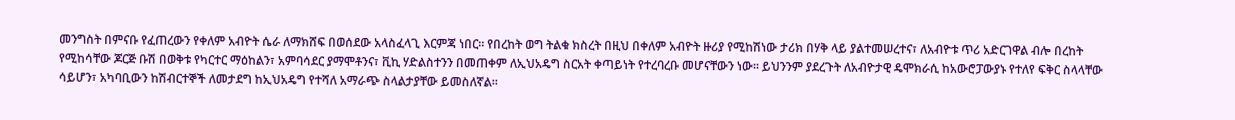መንግስት በምናቡ የፈጠረውን የቀለም አብዮት ሴራ ለማክሸፍ በወሰደው አላስፈላጊ እርምጃ ነበር። የበረከት ወግ ትልቁ ክስረት በዚህ በቀለም አብዮት ዙሪያ የሚከሽነው ታሪክ በሃቅ ላይ ያልተመሠረተና፣ ለአብዮቱ ጥሪ አድርገዋል ብሎ በረከት የሚከሳቸው ጆርጅ ቡሽ በወቅቱ የካርተር ማዕከልን፣ አምባሳደር ያማሞቶንና፣ ቪኪ ሃድልስተንን በመጠቀም ለኢህአዴግ ስርአት ቀጣይነት የተረባረቡ መሆናቸውን ነው። ይህንንም ያደረጉት ለአብዮታዊ ዴሞክራሲ ከአውሮፓውያኑ የተለየ ፍቅር ስላላቸው ሳይሆን፣ አካባቢውን ከሽብርተኞች ለመታደግ ከኢህአዴግ የተሻለ አማራጭ ስላልታያቸው ይመስለኛል።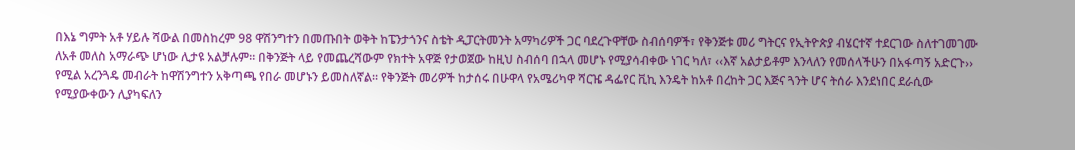በእኔ ግምት አቶ ሃይሉ ሻውል በመስከረም 98 ዋሽንግተን በመጡበት ወቅት ከፔንታጎንና ስቴት ዲፓርትመንት አማካሪዎች ጋር ባደረጉዋቸው ስብሰባዎች፣ የቅንጅቱ መሪ ግትርና የኢትዮጵያ ብሄርተኛ ተደርገው ስለተገመገሙ ለአቶ መለስ አማራጭ ሆነው ሊታዩ አልቻሉም። በቅንጅት ላይ የመጨረሻውም የክተት አዋጅ የታወጀው ከዚህ ስብሰባ በኋላ መሆኑ የሚያሳብቀው ነገር ካለ፣ ‹‹እኛ አልታይቶም እንላለን የመሰላችሁን በአፋጣኝ አድርጉ›› የሚል አረንጓዴ መብራት ከዋሽንግተን አቅጣጫ የበራ መሆኑን ይመስለኛል። የቅንጅት መሪዎች ከታሰሩ በሁዋላ የአሜሪካዋ ሻርዤ ዳፌየር ቪኪ እንዴት ከአቶ በረከት ጋር እጅና ጓንት ሆና ትሰራ እንደነበር ደራሲው የሚያውቀውን ሊያካፍለን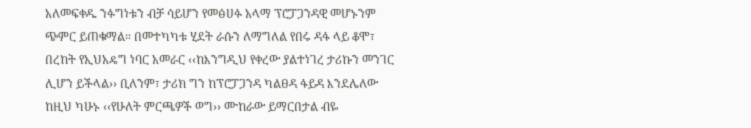አለመፍቀዱ ንፉግነቱን ብቻ ሳይሆን የመፅሀፉ አላማ ፕሮፓጋንዳዊ መሆኑንም ጭምር ይጠቁማል። በመተካካቱ ሂደት ራሱን ለማግለል የበሩ ዳፋ ላይ ቆሞ፣ በረከት የኢህአዴግ ነባር አመራር ‹‹ከእንግዲህ የቀረው ያልተነገረ ታሪኩን መንገር ሊሆን ይችላል›› ቢለንም፣ ታሪክ ግን ከፕሮፓጋንዳ ካልፀዳ ፋይዳ እንደሌለው ከዚህ ካሁኑ ‹‹የሁለት ምርጫዎች ወግ›› ሙከራው ይማርበታል ብዬ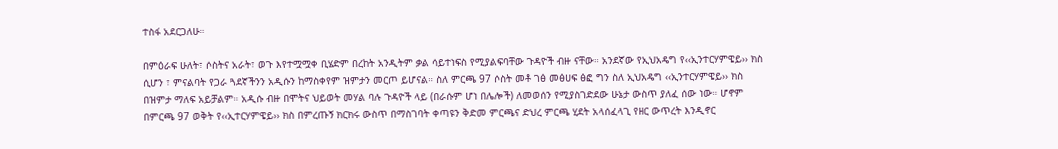ተስፋ አደርጋለሁ።

በምዕራፍ ሁለት፣ ሶስትና አራት፣ ወጉ እየተሟሟቀ ቢሄድም በረከት አንዲትም ቃል ሳይተነፍስ የሚያልፍባቸው ጉዳዮች ብዙ ናቸው። አንደኛው የኢህአዴግ የ‹‹ኢንተርሃምዌይ›› ክስ ሲሆን ፣ ምናልባት የጋራ ጓደኛችንን አዲሱን ከማስቀየም ዝምታን መርጦ ይሆናል። ስለ ምርጫ 97 ሶስት መቶ ገፅ መፅሀፍ ፅፎ ግን ስለ ኢህአዴግ ‹‹ኢንተርሃምዌይ›› ክስ በዝምታ ማለፍ አይቻልም። አዲሱ ብዙ በሞትና ህይወት መሃል ባሉ ጉዳዮች ላይ (በራሱም ሆነ በሌሎች) ለመወሰን የሚያስገድደው ሁኔታ ውስጥ ያለፈ ሰው ነው። ሆኖም በምርጫ 97 ወቅት የ‹‹ኢተርሃምዌይ›› ክስ በምረጡኝ ክርክሩ ውስጥ በማስገባት ቀጣዩን ቅድመ ምርጫና ድህረ ምርጫ ሂደት አላሰፈላጊ የዘር ውጥረት እንዲኖር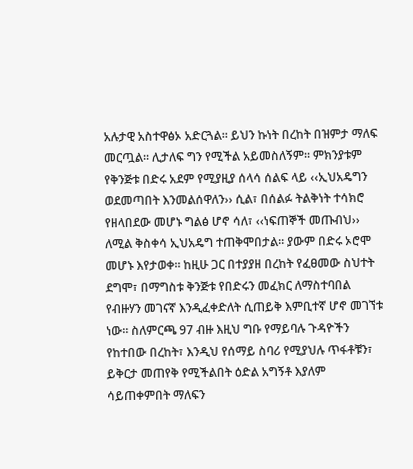አሉታዊ አስተዋፅኦ አድርጓል። ይህን ኩነት በረከት በዝምታ ማለፍ መርጧል። ሊታለፍ ግን የሚችል አይመስለኝም። ምክንያቱም የቅንጅቱ በድሩ አደም የሚያዚያ ሰላሳ ሰልፍ ላይ ‹‹ኢህአዴግን ወደመጣበት እንመልሰዋለን›› ሲል፣ በሰልፉ ትልቅነት ተሳክሮ የዘላበደው መሆኑ ግልፅ ሆኖ ሳለ፣ ‹‹ነፍጠኞች መጡብህ›› ለሚል ቅስቀሳ ኢህአዴግ ተጠቅሞበታል። ያውም በድሩ ኦሮሞ መሆኑ እየታወቀ። ከዚሁ ጋር በተያያዘ በረከት የፈፀመው ስህተት ደግሞ፣ በማግስቱ ቅንጅቱ የበድሩን መፈክር ለማስተባበል የብዙሃን መገናኛ እንዲፈቀድለት ሲጠይቅ እምቢተኛ ሆኖ መገኘቱ ነው። ስለምርጫ 97 ብዙ እዚህ ግቡ የማይባሉ ጉዳዮችን የከተበው በረከት፣ እንዲህ የሰማይ ስባሪ የሚያህሉ ጥፋቶቹን፣ ይቅርታ መጠየቅ የሚችልበት ዕድል አግኝቶ እያለም ሳይጠቀምበት ማለፍን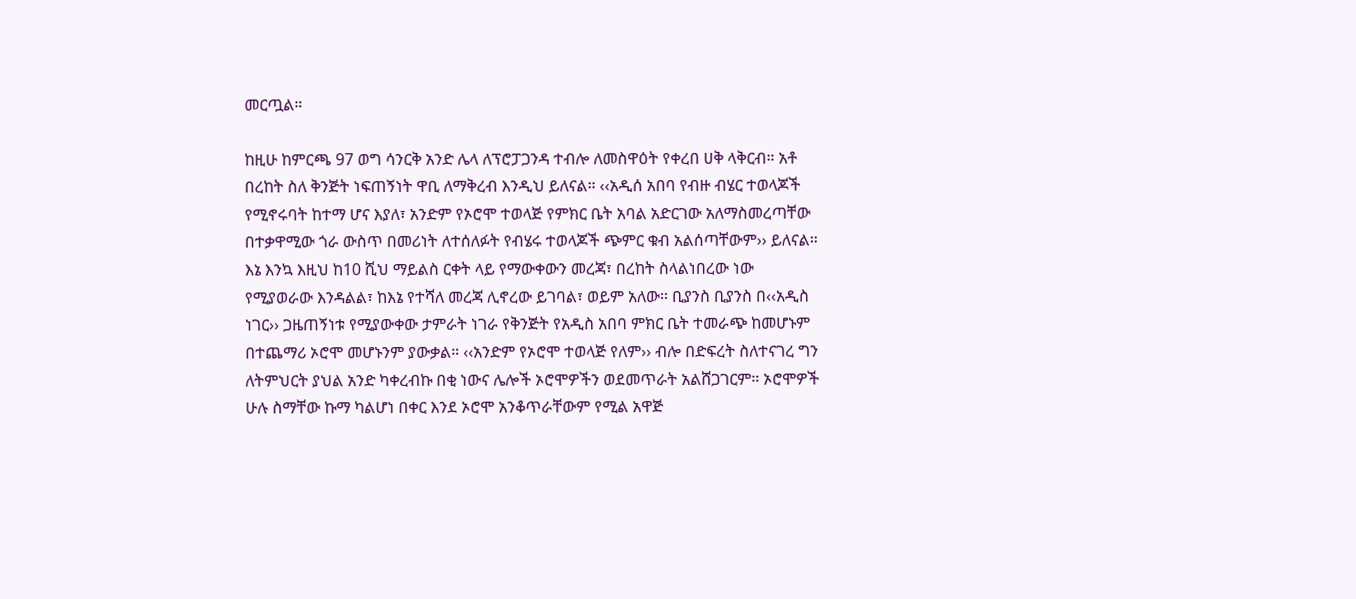መርጧል።

ከዚሁ ከምርጫ 97 ወግ ሳንርቅ አንድ ሌላ ለፕሮፓጋንዳ ተብሎ ለመስዋዕት የቀረበ ሀቅ ላቅርብ። አቶ በረከት ስለ ቅንጅት ነፍጠኝነት ዋቢ ለማቅረብ እንዲህ ይለናል። ‹‹አዲሰ አበባ የብዙ ብሄር ተወላጆች የሚኖሩባት ከተማ ሆና እያለ፣ አንድም የኦሮሞ ተወላጅ የምክር ቤት አባል አድርገው አለማስመረጣቸው በተቃዋሚው ጎራ ውስጥ በመሪነት ለተሰለፉት የብሄሩ ተወላጆች ጭምር ቁብ አልሰጣቸውም›› ይለናል። እኔ እንኳ እዚህ ከ10 ሺህ ማይልስ ርቀት ላይ የማውቀውን መረጃ፣ በረከት ስላልነበረው ነው የሚያወራው እንዳልል፣ ከእኔ የተሻለ መረጃ ሊኖረው ይገባል፣ ወይም አለው። ቢያንስ ቢያንስ በ‹‹አዲስ ነገር›› ጋዜጠኝነቱ የሚያውቀው ታምራት ነገራ የቅንጅት የአዲስ አበባ ምክር ቤት ተመራጭ ከመሆኑም በተጨማሪ ኦሮሞ መሆኑንም ያውቃል። ‹‹አንድም የኦሮሞ ተወላጅ የለም›› ብሎ በድፍረት ስለተናገረ ግን ለትምህርት ያህል አንድ ካቀረብኩ በቂ ነውና ሌሎች ኦሮሞዎችን ወደመጥራት አልሸጋገርም። ኦሮሞዎች ሁሉ ስማቸው ኩማ ካልሆነ በቀር እንደ ኦሮሞ አንቆጥራቸውም የሚል አዋጅ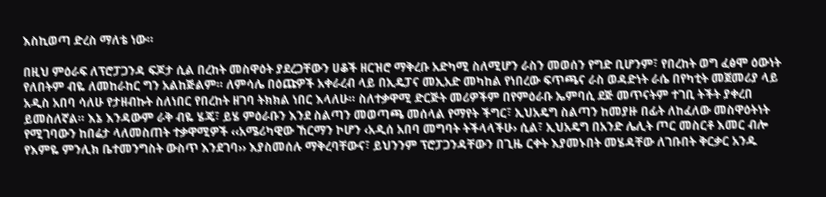እስኪወጣ ድረስ ማለቴ ነው።

በዚህ ምዕራፍ ለፕሮፓጋንዳ ፍጆታ ሲል በረከት መስዋዕት ያደረጋቸውን ሀቆች ዘርዝሮ ማቅረቡ አድካሚ ስለሚሆን ራስን መወሰን የግድ ቢሆንም፣ የበረከት ወግ ፈፅሞ ዕውነት የለበትም ብዬ ለመከራከር ግን አልከጅልም። ለምሳሌ በዕጩዎች አቀራረብ ላይ በኢዴፓና መኢአድ መካከል የነበረው ፍጥጫና ራስ ወዳድነት ራሴ በየካቲት መጀመሪያ ላይ አዲስ አበባ ሳለሁ የታዘብኩት ስለነበር የበረከት ዘገባ ትክክል ነበር እላለሁ። ስለተቃዋሚ ድርጅት መሪዎችም በየምዕራቡ ኤምባሲ ደጅ መጥናትም ተገቢ ትችት ያቀረበ ይመስለኛል። እኔ እንዳውም ራቅ ብዬ ሄጄ፣ ይሄ ምዕራቡን እንደ ስልጣን መወጣጫ መሰላል የማየት ችግር፣ ኢህአዴግ ስልጣን ከመያዙ በፊት ለከፈለው መስዋዕትነት የሚገባውን ከበሬታ ላለመስጠት ተቃዋሚዎች ‹‹አሜሪካዊው ኸርማን ኮሆን ‹አዲሰ አበባ መግባት ትችላላችሁ› ሲል፣ ኢህአዴግ በአንድ ሌሊት ጦር መስርቶ እመር ብሎ የእምዬ ምንሊክ ቤተመንግስት ውስጥ እንደገባ›› እያስመሰሉ ማቅረባቸውና፣ ይህንንም ፕሮፓጋንዳቸውን በጊዜ ርቀት እያመኑበት መሄዳቸው ለገቡበት ቅርቃር አንዱ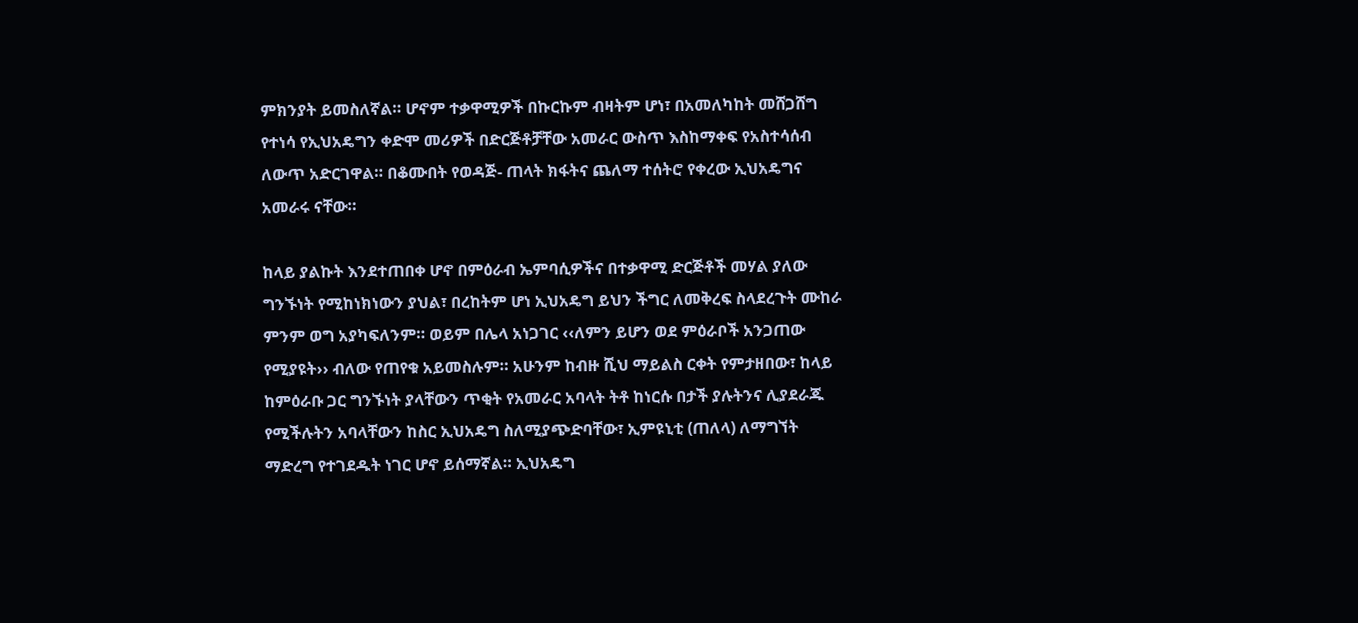ምክንያት ይመስለኛል። ሆኖም ተቃዋሚዎች በኩርኩም ብዛትም ሆነ፣ በአመለካከት መሸጋሸግ የተነሳ የኢህአዴግን ቀድሞ መሪዎች በድርጅቶቻቸው አመራር ውስጥ እስከማቀፍ የአስተሳሰብ ለውጥ አድርገዋል። በቆሙበት የወዳጅ- ጠላት ክፋትና ጨለማ ተሰትሮ የቀረው ኢህአዴግና አመራሩ ናቸው።

ከላይ ያልኩት እንደተጠበቀ ሆኖ በምዕራብ ኤምባሲዎችና በተቃዋሚ ድርጅቶች መሃል ያለው ግንኙነት የሚከነክነውን ያህል፣ በረከትም ሆነ ኢህአዴግ ይህን ችግር ለመቅረፍ ስላደረጉት ሙከራ ምንም ወግ አያካፍለንም። ወይም በሌላ አነጋገር ‹‹ለምን ይሆን ወደ ምዕራቦች አንጋጠው የሚያዩት›› ብለው የጠየቁ አይመስሉም። አሁንም ከብዙ ሺህ ማይልስ ርቀት የምታዘበው፣ ከላይ ከምዕራቡ ጋር ግንኙነት ያላቸውን ጥቂት የአመራር አባላት ትቶ ከነርሱ በታች ያሉትንና ሊያደራጁ የሚችሉትን አባላቸውን ከስር ኢህአዴግ ስለሚያጭድባቸው፣ ኢምዩኒቲ (ጠለላ) ለማግኘት ማድረግ የተገደዱት ነገር ሆኖ ይሰማኛል። ኢህአዴግ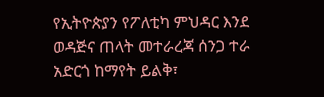የኢትዮጵያን የፖለቲካ ምህዳር እንደ ወዳጅና ጠላት መተራረጃ ሰንጋ ተራ አድርጎ ከማየት ይልቅ፣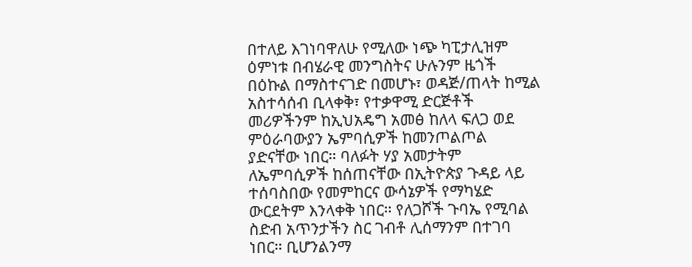በተለይ እገነባዋለሁ የሚለው ነጭ ካፒታሊዝም ዕምነቱ በብሄራዊ መንግስትና ሁሉንም ዜጎች በዕኩል በማስተናገድ በመሆኑ፣ ወዳጅ/ጠላት ከሚል አስተሳሰብ ቢላቀቅ፣ የተቃዋሚ ድርጅቶች መሪዎችንም ከኢህአዴግ አመፅ ከለላ ፍለጋ ወደ ምዕራባውያን ኤምባሲዎች ከመንጦልጦል ያድናቸው ነበር። ባለፉት ሃያ አመታትም ለኤምባሲዎች ከሰጠናቸው በኢትዮጵያ ጉዳይ ላይ ተሰባስበው የመምከርና ውሳኔዎች የማካሄድ ውርደትም እንላቀቅ ነበር። የለጋሾች ጉባኤ የሚባል ስድብ አጥንታችን ስር ገብቶ ሊሰማንም በተገባ ነበር። ቢሆንልንማ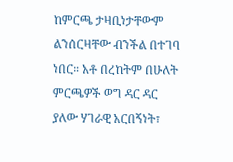ከምርጫ ታዛቢነታቸውም ልንሰርዛቸው ብንችል በተገባ ነበር። አቶ በረከትም በሁለት ምርጫዎች ወግ ዳር ዳር ያለው ሃገራዊ አርበኝነት፣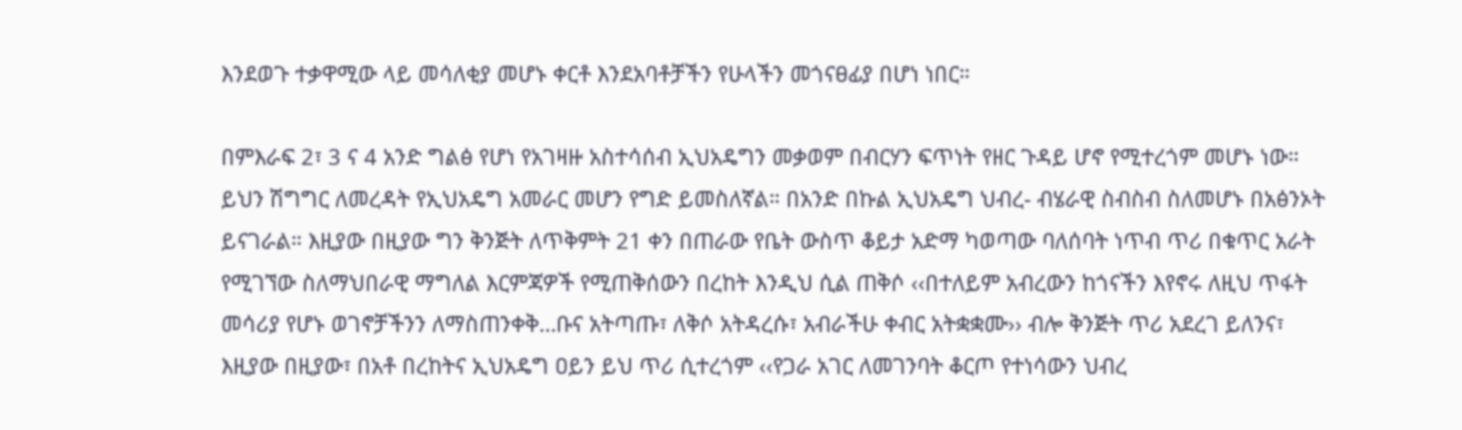እንደወጉ ተቃዋሚው ላይ መሳለቂያ መሆኑ ቀርቶ እንደአባቶቻችን የሁላችን መጎናፀፊያ በሆነ ነበር።

በምእራፍ 2፣ 3 ና 4 አንድ ግልፅ የሆነ የአገዛዙ አስተሳሰብ ኢህአዴግን መቃወም በብርሃን ፍጥነት የዘር ጉዳይ ሆኖ የሚተረጎም መሆኑ ነው። ይህን ሽግግር ለመረዳት የኢህአዴግ አመራር መሆን የግድ ይመስለኛል። በአንድ በኩል ኢህአዴግ ህብረ- ብሄራዊ ስብስብ ስለመሆኑ በአፅንኦት ይናገራል። እዚያው በዚያው ግን ቅንጅት ለጥቅምት 21 ቀን በጠራው የቤት ውስጥ ቆይታ አድማ ካወጣው ባለሰባት ነጥብ ጥሪ በቁጥር አራት የሚገኘው ስለማህበራዊ ማግለል እርምጃዎች የሚጠቅሰውን በረከት እንዲህ ሲል ጠቅሶ ‹‹በተለይም አብረውን ከጎናችን እየኖሩ ለዚህ ጥፋት መሳሪያ የሆኑ ወገኖቻችንን ለማስጠንቀቅ…ቡና አትጣጡ፣ ለቅሶ አትዳረሱ፣ አብራችሁ ቀብር አትቋቋሙ›› ብሎ ቅንጅት ጥሪ አደረገ ይለንና፣ እዚያው በዚያው፣ በአቶ በረከትና ኢህአዴግ ዐይን ይህ ጥሪ ሲተረጎም ‹‹የጋራ አገር ለመገንባት ቆርጦ የተነሳውን ህብረ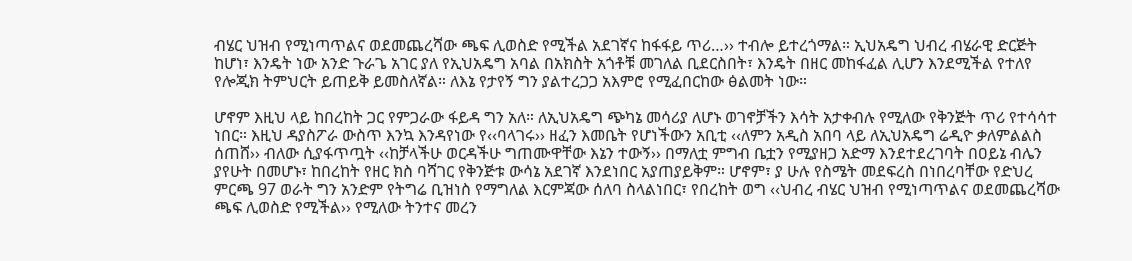ብሄር ህዝብ የሚነጣጥልና ወደመጨረሻው ጫፍ ሊወስድ የሚችል አደገኛና ከፋፋይ ጥሪ…›› ተብሎ ይተረጎማል። ኢህአዴግ ህብረ ብሄራዊ ድርጅት ከሆነ፣ እንዴት ነው አንድ ጉራጌ አገር ያለ የኢህአዴግ አባል በአክስት አጎቶቹ መገለል ቢደርስበት፣ እንዴት በዘር መከፋፈል ሊሆን እንደሚችል የተለየ የሎጂክ ትምህርት ይጠይቅ ይመስለኛል። ለእኔ የታየኝ ግን ያልተረጋጋ አእምሮ የሚፈበርከው ፅልመት ነው።

ሆኖም እዚህ ላይ ከበረከት ጋር የምጋራው ፋይዳ ግን አለ። ለኢህአዴግ ጭካኔ መሳሪያ ለሆኑ ወገኖቻችን እሳት አታቀብሉ የሚለው የቅንጅት ጥሪ የተሳሳተ ነበር። እዚህ ዳያስፖራ ውስጥ እንኳ እንዳየነው የ‹‹ባላገሩ›› ዘፈን እመቤት የሆነችውን አቢቲ ‹‹ለምን አዲስ አበባ ላይ ለኢህአዴግ ሬዲዮ ቃለምልልስ ሰጠሸ›› ብለው ሲያፋጥጧት ‹‹ከቻላችሁ ወርዳችሁ ግጠሙዋቸው እኔን ተውኝ›› በማለቷ ምግብ ቤቷን የሚያዘጋ አድማ እንደተደረገባት በዐይኔ ብሌን ያየሁት በመሆኑ፣ ከበረከት የዘር ክስ ባሻገር የቅንጅቱ ውሳኔ አደገኛ እንደነበር አያጠያይቅም። ሆኖም፣ ያ ሁሉ የስሜት መደፍረስ በነበረባቸው የድህረ ምርጫ 97 ወራት ግን አንድም የትግሬ ቢዝነስ የማግለል እርምጃው ሰለባ ስላልነበር፣ የበረከት ወግ ‹‹ህብረ ብሄር ህዝብ የሚነጣጥልና ወደመጨረሻው ጫፍ ሊወስድ የሚችል›› የሚለው ትንተና መረን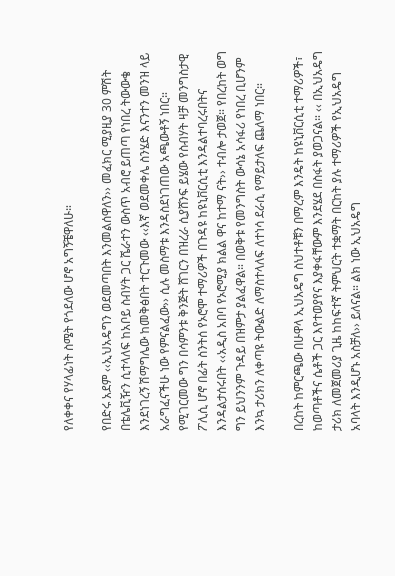የለቀቀና የሃላፊነት ስሜት የጎደለው ሆኖ አግኝቼዋለሁ።

የበድሩ አደም ‹‹ኢህአዴግን ወደመጣበት እንመልሰዋለን›› መፈክር ሚያዚያ 30 ምሽት በቴሌቪዥን ሲተላለፍ ከአቦይ ስብሃት ጋር ሼራተን ውስጥ አብሮ ይጠጣ የነበረ ትውውቄ እንደነገረኝ ሽማግሌው ከመቅፅበት ተርጉመው ‹‹እኛ ወደመቀሌ ስንሄድ እናንተን መንዝ ላይ አራግፈናችሁ ነው የምናልፈው›› ሲሉ መስማቱ እንዳስደነገጠው አጫውቶኝ ነበር። የሚገርመው ግን በሳምንቱ ቅንጅት ሸገርን በዝረራ ሲያሸንፍ ይሄው የስብሃት ዛቻ መንግስታዊ ፖሊሲ ሆኖ በፊት ስንትሰ የኦሮሞ ተማሪዎች በጉዳዩ ከዩኒቨርሲቲ እንዳልተባረሩበትና እንዳልታሰሩበት ‹‹አዲስ አበባ የኦሮሚያ ክልል ዋና ከተማ ናት›› ተብሎ ታወጀ። የበረከት ወግ ግን ይህንንም ጉዳይ በዝምታ ያልፈዋል። በወቅቱ የመንግስት ውሳኔ አሳፋሪ የነበረ ቢሆንም እንኳ ታሪክን ለቀጣዩ ትውልድ ለማስተላለፍ ለተነሳ ደራሲ የማይታለፍ ጨለማ ነበር።

በረከት ከምርጫው በሁዋላ ኢህአዴግ ስህተቶቹን በማረም እንዴት ከዩኒቨርሲቲ ተማሪዎች፣ ከወጣቶችና ሴቶች ጋር እየተወያየና እያቀፋቸውም እንደሄደ በስፋት ያወጋናል። ‹‹ በኢህአዴግ ታሪክ ለመጀመሪያ ጊዜ ከከፍተኛ ትምህርት ተቋማት በርከት ያሉ ተማሪዎች የኢህአዴግ አባላት እንዲሆኑ አስቻለ›› ይለናል። ልክ ነው ኢህአዴግ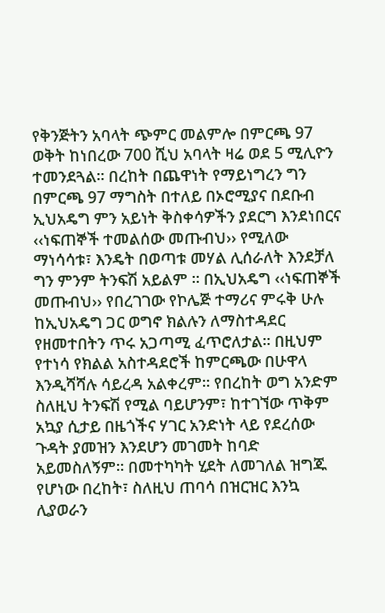የቅንጅትን አባላት ጭምር መልምሎ በምርጫ 97 ወቅት ከነበረው 700 ሺህ አባላት ዛሬ ወደ 5 ሚሊዮን ተመንደጓል። በረከት በጨዋነት የማይነግረን ግን በምርጫ 97 ማግስት በተለይ በኦሮሚያና በደቡብ ኢህአዴግ ምን አይነት ቅስቀሳዎችን ያደርግ እንደነበርና ‹‹ነፍጠኞች ተመልሰው መጡብህ›› የሚለው ማነሳሳቱ፣ እንዴት በወጣቱ መሃል ሊሰራለት እንደቻለ ግን ምንም ትንፍሽ አይልም ፡፡ በኢህአዴግ ‹‹ነፍጠኞች መጡብህ›› የበረገገው የኮሌጅ ተማሪና ምሩቅ ሁሉ ከኢህአዴግ ጋር ወግኖ ክልሉን ለማስተዳደር የዘመተበትን ጥሩ አጋጣሚ ፈጥሮለታል። በዚህም የተነሳ የክልል አስተዳደሮች ከምርጫው በሁዋላ እንዲሻሻሉ ሳይረዳ አልቀረም። የበረከት ወግ አንድም ስለዚህ ትንፍሽ የሚል ባይሆንም፣ ከተገኘው ጥቅም አኳያ ሲታይ በዜጎችና ሃገር አንድነት ላይ የደረሰው ጉዳት ያመዝን እንደሆን መገመት ከባድ አይመስለኝም። በመተካካት ሂደት ለመገለል ዝግጁ የሆነው በረከት፣ ስለዚህ ጠባሳ በዝርዝር እንኳ ሊያወራን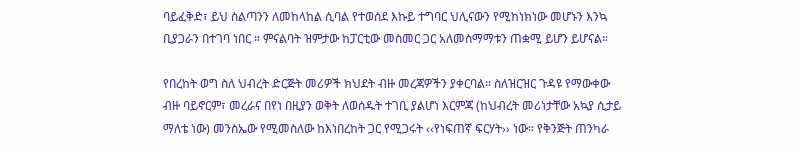ባይፈቅድ፣ ይህ ስልጣንን ለመከላከል ሲባል የተወሰደ እኩይ ተግባር ህሊናውን የሚከነክነው መሆኑን እንኳ ቢያጋራን በተገባ ነበር ። ምናልባት ዝምታው ከፓርቲው መስመር ጋር አለመስማማቱን ጠቋሚ ይሆን ይሆናል።

የበረከት ወግ ስለ ህብረት ድርጅት መሪዎች ክህደት ብዙ መረጃዎችን ያቀርባል። ስለዝርዝር ጉዳዩ የማውቀው ብዙ ባይኖርም፣ መረራና በየነ በዚያን ወቅት ለወሰዱት ተገቢ ያልሆነ እርምጃ (ከህብረት መሪነታቸው አኳያ ሲታይ ማለቴ ነው) መንስኤው የሚመስለው ከእነበረከት ጋር የሚጋሩት ‹‹የነፍጠኛ ፍርሃት›› ነው። የቅንጅት ጠንካራ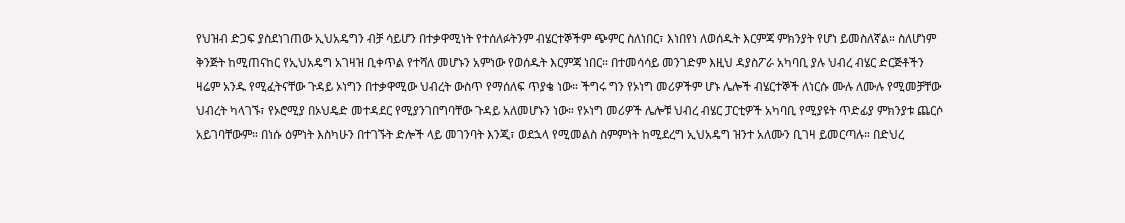የህዝብ ድጋፍ ያስደነገጠው ኢህአዴግን ብቻ ሳይሆን በተቃዋሚነት የተሰለፉትንም ብሄርተኞችም ጭምር ስለነበር፣ እነበየነ ለወሰዱት እርምጃ ምክንያት የሆነ ይመስለኛል። ስለሆነም ቅንጅት ከሚጠናከር የኢህአዴግ አገዛዝ ቢቀጥል የተሻለ መሆኑን አምነው የወሰዱት እርምጃ ነበር። በተመሳሳይ መንገድም እዚህ ዳያስፖራ አካባቢ ያሉ ህብረ ብሄር ድርጅቶችን ዛሬም አንዱ የሚፈትናቸው ጉዳይ ኦነግን በተቃዋሚው ህብረት ውስጥ የማሰለፍ ጥያቄ ነው። ችግሩ ግን የኦነግ መሪዎችም ሆኑ ሌሎች ብሄርተኞች ለነርሱ ሙሉ ለሙሉ የሚመቻቸው ህብረት ካላገኙ፣ የኦሮሚያ በኦህዴድ መተዳደር የሚያንገበግባቸው ጉዳይ አለመሆኑን ነው። የኦነግ መሪዎች ሌሎቹ ህብረ ብሄር ፓርቲዎች አካባቢ የሚያዩት ጥድፊያ ምክንያቱ ጨርሶ አይገባቸውም። በነሱ ዕምነት እስካሁን በተገኙት ድሎች ላይ መገንባት እንጂ፣ ወደኋላ የሚመልስ ስምምነት ከሚደረግ ኢህአዴግ ዝንተ አለሙን ቢገዛ ይመርጣሉ። በድህረ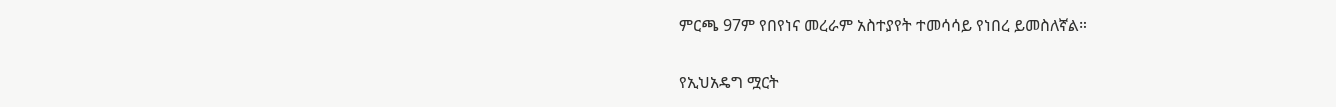ምርጫ 97ም የበየነና መረራም አስተያየት ተመሳሳይ የነበረ ይመስለኛል።

የኢህአዴግ ሟርት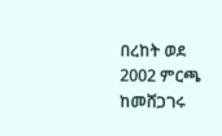በረከት ወደ 2002 ምርጫ ከመሸጋገሩ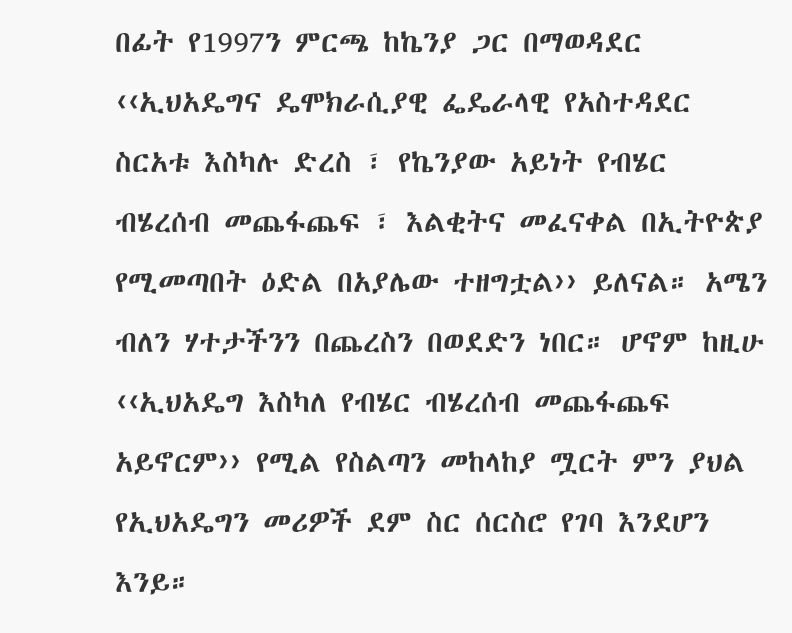በፊት የ1997ን ምርጫ ከኬንያ ጋር በማወዳደር ‹‹ኢህአዴግና ዴሞክራሲያዊ ፌዴራላዊ የአስተዳደር ስርአቱ እስካሉ ድረስ ፣ የኬንያው አይነት የብሄር ብሄረሰብ መጨፋጨፍ ፣ እልቂትና መፈናቀል በኢትዮጵያ የሚመጣበት ዕድል በአያሌው ተዘግቷል›› ይለናል። አሜን ብለን ሃተታችንን በጨረስን በወደድን ነበር። ሆኖም ከዚሁ ‹‹ኢህአዴግ እስካለ የብሄር ብሄረሰብ መጨፋጨፍ አይኖርም›› የሚል የስልጣን መከላከያ ሟርት ምን ያህል የኢህአዴግን መሪዎች ደም ስር ሰርስሮ የገባ እንደሆን እንይ።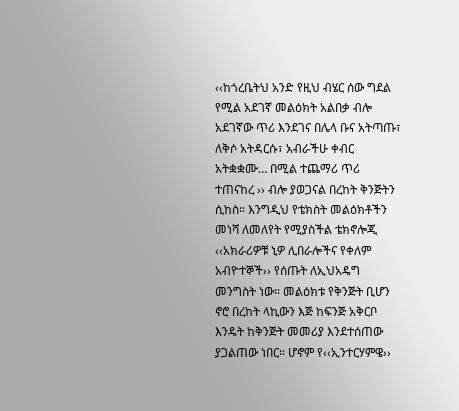‹‹ከጎረቤትህ አንድ የዚህ ብሄር ሰው ግደል የሚል አደገኛ መልዕክት አልበቃ ብሎ አደገኛው ጥሪ እንደገና በሌላ ቡና አትጣጡ፣ ለቅሶ አትዳርሱ፣ አብራችሁ ቀብር አትቋቋሙ… በሚል ተጨማሪ ጥሪ ተጠናከረ ›› ብሎ ያወጋናል በረከት ቅንጅትን ሲከስ። እንግዲህ የቴክስት መልዕክቶችን መነሻ ለመለየት የሚያስችል ቴክኖሎጂ ‹‹አክራሪዎቹ ኒዎ ሊበራሎችና የቀለም አብዮተኞች›› የሰጡት ለኢህአዴግ መንግስት ነው። መልዕክቱ የቅንጅት ቢሆን ኖሮ በረከት ላኪውን እጅ ከፍንጅ አቅርቦ እንዴት ከቅንጅት መመሪያ እንደተሰጠው ያጋልጠው ነበር። ሆኖም የ‹‹ኢንተርሃምዌ››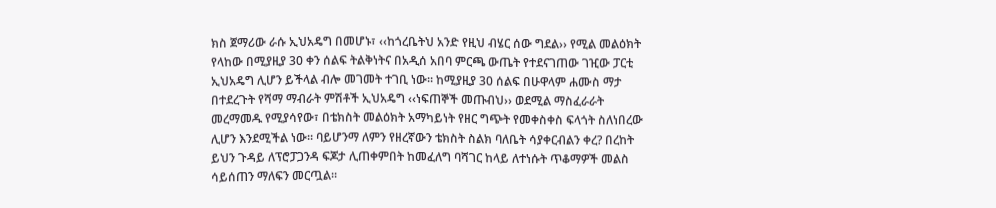ክስ ጀማሪው ራሱ ኢህአዴግ በመሆኑ፣ ‹‹ከጎረቤትህ አንድ የዚህ ብሄር ሰው ግደል›› የሚል መልዕክት የላከው በሚያዚያ 30 ቀን ሰልፍ ትልቅነትና በአዲሰ አበባ ምርጫ ውጤት የተደናገጠው ገዢው ፓርቲ ኢህአዴግ ሊሆን ይችላል ብሎ መገመት ተገቢ ነው። ከሚያዚያ 30 ሰልፍ በሁዋላም ሐሙስ ማታ በተደረጉት የሻማ ማብራት ምሽቶች ኢህአዴግ ‹‹ነፍጠኞች መጡብህ›› ወደሚል ማስፈራራት መረማመዱ የሚያሳየው፣ በቴክስት መልዕክት አማካይነት የዘር ግጭት የመቀስቀስ ፍላጎት ስለነበረው ሊሆን እንደሚችል ነው። ባይሆንማ ለምን የዘረኛውን ቴክስት ስልክ ባለቤት ሳያቀርብልን ቀረ? በረከት ይህን ጉዳይ ለፕሮፓጋንዳ ፍጆታ ሊጠቀምበት ከመፈለግ ባሻገር ከላይ ለተነሱት ጥቆማዎች መልስ ሳይሰጠን ማለፍን መርጧል።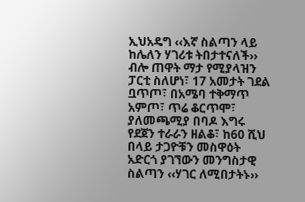ኢህአዴግ ‹‹እኛ ስልጣን ላይ ከሌለን ሃገሪቱ ትበታተናለች›› ብሎ ጠዋት ማታ የሚያላዝን ፓርቲ ስለሆነ፣ 17 አመታት ገደል ቧጥጦ፣ በአሜባ ተቅማጥ አምጦ፣ ጥሬ ቆርጥሞ፣ ያለመጫሚያ በባዶ እግሩ የደጀን ተራራን ዘልቆ፣ ከ60 ሺህ በላይ ታጋዮቹን መስዋዕት አድርጎ ያገኘውን መንግስታዊ ስልጣን ‹‹ሃገር ለሚበታትኑ››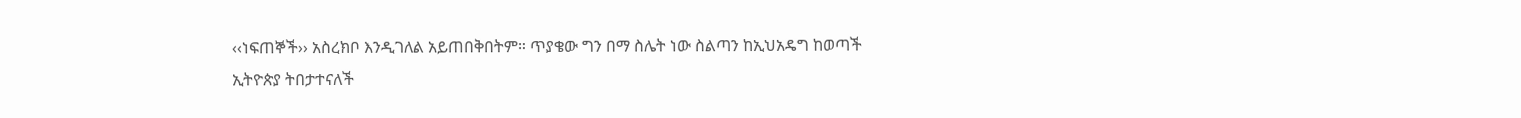‹‹ነፍጠኞች›› አስረክቦ እንዲገለል አይጠበቅበትም። ጥያቄው ግን በማ ስሌት ነው ስልጣን ከኢህአዴግ ከወጣች ኢትዮጵያ ትበታተናለች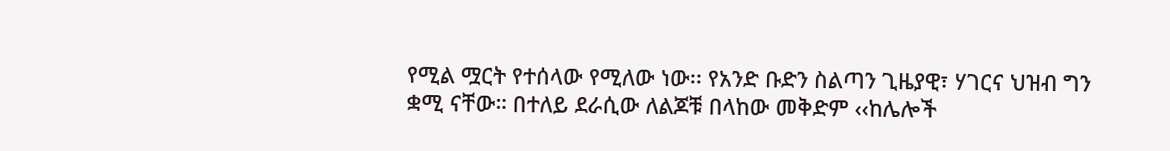የሚል ሟርት የተሰላው የሚለው ነው፡፡ የአንድ ቡድን ስልጣን ጊዜያዊ፣ ሃገርና ህዝብ ግን ቋሚ ናቸው። በተለይ ደራሲው ለልጆቹ በላከው መቅድም ‹‹ከሌሎች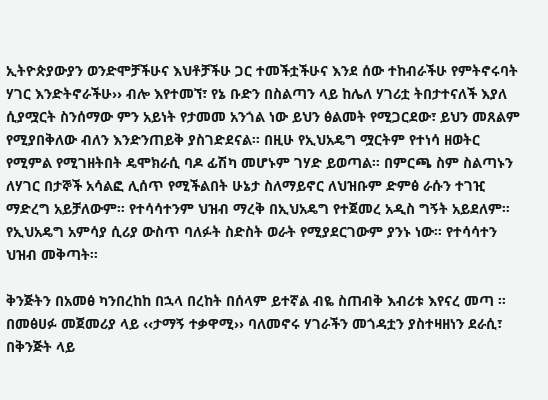ኢትዮጵያውያን ወንድሞቻችሁና እህቶቻችሁ ጋር ተመችቷችሁና እንደ ሰው ተከብራችሁ የምትኖሩባት ሃገር እንድትኖራችሁ›› ብሎ እየተመኘ፣ የኔ ቡድን በስልጣን ላይ ከሌለ ሃገሪቷ ትበታተናለች እያለ ሲያሟርት ስንሰማው ምን አይነት የታመመ አንጎል ነው ይህን ፅልመት የሚጋርደው፣ ይህን መጸልም የሚያበቅለው ብለን እንድንጠይቅ ያስገድደናል። በዚሁ የኢህአዴግ ሟርትም የተነሳ ዘወትር የሚምል የሚገዘትበት ዴሞክራሲ ባዶ ፊሽካ መሆኑም ገሃድ ይወጣል። በምርጫ ስም ስልጣኑን ለሃገር በታኞች አሳልፎ ሊሰጥ የሚችልበት ሁኔታ ስለማይኖር ለህዝቡም ድምፅ ራሱን ተገዢ ማድረግ አይቻለውም። የተሳሳተንም ህዝብ ማረቅ በኢህአዴግ የተጀመረ አዲስ ግኝት አይደለም። የኢህአዴግ አምሳያ ሲሪያ ውስጥ ባለፉት ስድስት ወራት የሚያደርገውም ያንኑ ነው። የተሳሳተን ህዝብ መቅጣት።

ቅንጅትን በአመፅ ካንበረከከ በኋላ በረከት በሰላም ይተኛል ብዬ ስጠብቅ እብሪቱ እየናረ መጣ ፡፡ በመፅሀፉ መጀመሪያ ላይ ‹‹ታማኝ ተቃዋሚ›› ባለመኖሩ ሃገራችን መጎዳቷን ያስተዛዘነን ደራሲ፣ በቅንጅት ላይ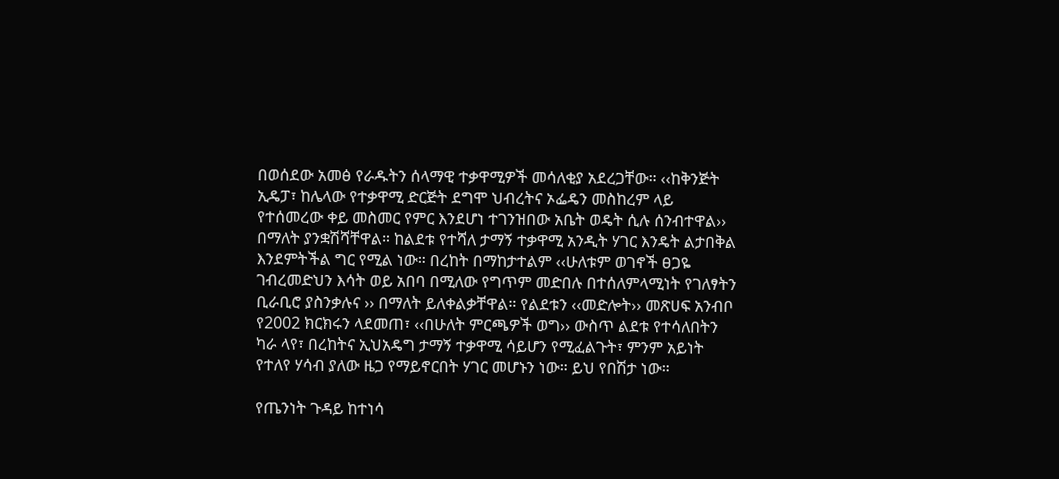በወሰደው አመፅ የራዱትን ሰላማዊ ተቃዋሚዎች መሳለቂያ አደረጋቸው። ‹‹ከቅንጅት ኢዴፓ፣ ከሌላው የተቃዋሚ ድርጅት ደግሞ ህብረትና ኦፌዴን መስከረም ላይ የተሰመረው ቀይ መስመር የምር እንደሆነ ተገንዝበው አቤት ወዴት ሲሉ ሰንብተዋል›› በማለት ያንቋሽሻቸዋል። ከልደቱ የተሻለ ታማኝ ተቃዋሚ አንዲት ሃገር እንዴት ልታበቅል እንደምትችል ግር የሚል ነው። በረከት በማከታተልም ‹‹ሁለቱም ወገኖች ፀጋዬ ገብረመድህን እሳት ወይ አበባ በሚለው የግጥም መድበሉ በተሰለምላሚነት የገለፃትን ቢራቢሮ ያስንቃሉና ›› በማለት ይለቀልቃቸዋል። የልደቱን ‹‹መድሎት›› መጽሀፍ አንብቦ የ2002 ክርክሩን ላደመጠ፣ ‹‹በሁለት ምርጫዎች ወግ›› ውስጥ ልደቱ የተሳለበትን ካራ ላየ፣ በረከትና ኢህአዴግ ታማኝ ተቃዋሚ ሳይሆን የሚፈልጉት፣ ምንም አይነት የተለየ ሃሳብ ያለው ዜጋ የማይኖርበት ሃገር መሆኑን ነው። ይህ የበሽታ ነው።

የጤንነት ጉዳይ ከተነሳ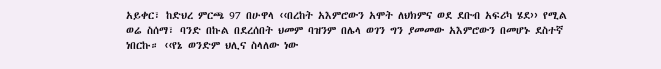አይቀር፣ ከድህረ ምርጫ 97 በሁዋላ ‹‹በረከት አእምሮውን አሞት ለህክምና ወደ ደቡብ አፍሪካ ሄደ›› የሚል ወሬ ስሰማ፣ ባንድ በኩል በደረሰበት ህመም ባዝንም በሌላ ወገን ግን ያመመው አእምሮውን በመሆኑ ደስተኛ ነበርኩ። ‹‹የኔ ወንድም ህሊና ስላለው ነው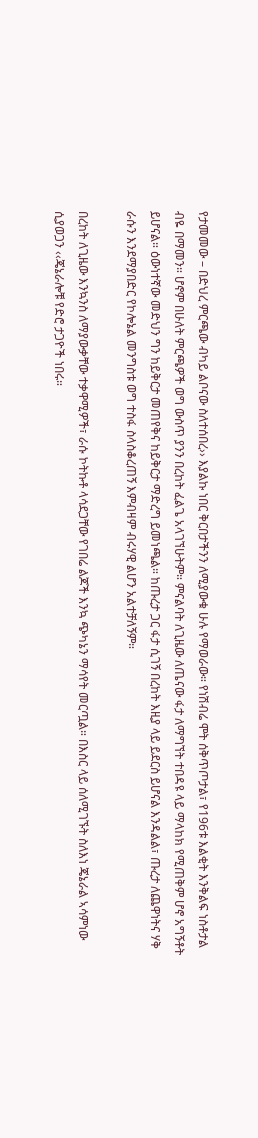የታመመው – በድህረ ምርጫው ብካይ ልቦናው ስለተሰበረ›› እያልኩ ነበር ቅርበታችንን ለሚያውቁ ሁሉ የማወራው። የነሽብሬ ሞት ሰቅጥጦታል፣ የ196ቱ እልቂት እንቅልፍ ነስቶታል ብዬ በማመን። ሆኖም በሁለት ምርጫዎች ወግ ውስጥ ያንን በረከት ፈልጌ አላገኘሁትም። ምናልባት ለጊዜው ለጤናው ፋታ ለማግኘት ተበዳዩ ላይ ማላከክ የሚጠቅም ሆኖ አግኝቶት ይሆናል። ዕውነተኛው መድህን ግን ከይቅርታ መጠየቅና ከይቅርታ ማድረግ ይመነጫል። ከጡረታ ጋር ፋታ ሲገኝ በረከት እዚያ ላይ ይደርስ ይሆናል እንዳልል፣ ጡረታ ለጨዋነትና ሃቅ ራሱን እንደማያበድር የኮሎኔል መንግስቱ ወግ ተስፋ ስላስቆረጠኝ እምብዛም ብሩሃዊ ልሆን አልተቻለኝም።

በረከት ለጊዜው እንኳንስ ለማያውቃቸው ተቃዋሚዎች፣ ራሱ ኮትኩቶ ላሳደጋቸው የገበሬ ልጆች እንኳ ጭካኔን ማሳየት መርጧል። በእስር ላይ ሰለሚገኙት ስለእነ ጄኔራል ኣሳምነው ሲያወጋን ‹‹ጄኔራሎቹ የድሮ ታጋዮች ነበሩ።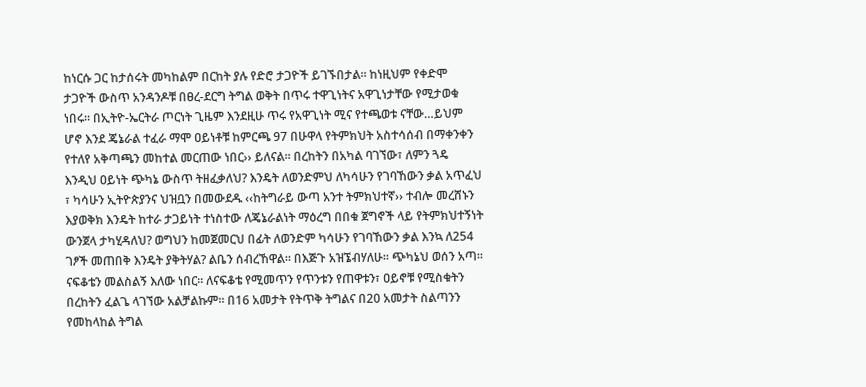ከነርሱ ጋር ከታሰሩት መካከልም በርከት ያሉ የድሮ ታጋዮች ይገኙበታል። ከነዚህም የቀድሞ ታጋዮች ውስጥ አንዳንዶቹ በፀረ-ደርግ ትግል ወቅት በጥሩ ተዋጊነትና አዋጊነታቸው የሚታወቁ ነበሩ። በኢትዮ-ኤርትራ ጦርነት ጊዜም እንደዚሁ ጥሩ የአዋጊነት ሚና የተጫወቱ ናቸው…ይህም ሆኖ እንደ ጄኔራል ተፈራ ማሞ ዐይነቶቹ ከምርጫ 97 በሁዋላ የትምክህት አስተሳሰብ በማቀንቀን የተለየ አቅጣጫን መከተል መርጠው ነበር›› ይለናል። በረከትን በአካል ባገኘው፣ ለምን ጓዴ እንዲህ ዐይነት ጭካኔ ውስጥ ትዘፈቃለህ? እንዴት ለወንድምህ ለካሳሁን የገባኸውን ቃል አጥፈህ ፣ ካሳሁን ኢትዮጵያንና ህዝቧን በመውደዱ ‹‹ከትግራይ ውጣ አንተ ትምክህተኛ›› ተብሎ መረሸኑን እያወቅክ እንዴት ከተራ ታጋይነት ተነስተው ለጄኔራልነት ማዕረግ በበቁ ጀግኖች ላይ የትምክህተኝነት ውንጀላ ታካሂዳለህ? ወግህን ከመጀመርህ በፊት ለወንድም ካሳሁን የገባኸውን ቃል እንኳ ለ254 ገፆች መጠበቅ እንዴት ያቅትሃል? ልቤን ሰብረኸዋል። በእጅጉ አዝኜብሃለሁ። ጭካኔህ ወሰን አጣ። ናፍቆቴን መልስልኝ እለው ነበር። ለናፍቆቴ የሚመጥን የጥንቱን የጠዋቱን፣ ዐይኖቹ የሚስቁትን በረከትን ፈልጌ ላገኘው አልቻልኩም። በ16 አመታት የትጥቅ ትግልና በ20 አመታት ስልጣንን የመከላከል ትግል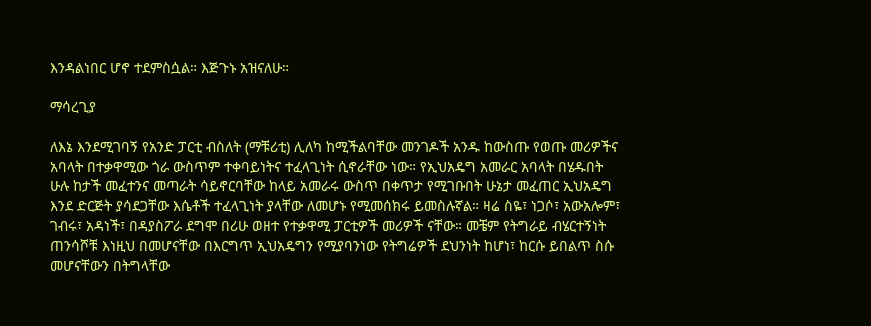እንዳልነበር ሆኖ ተደምስሷል። እጅጉኑ አዝናለሁ።

ማሳረጊያ

ለእኔ እንደሚገባኝ የአንድ ፓርቲ ብስለት (ማቹሪቲ) ሊለካ ከሚችልባቸው መንገዶች አንዱ ከውስጡ የወጡ መሪዎችና አባላት በተቃዋሚው ጎራ ውስጥም ተቀባይነትና ተፈላጊነት ሲኖራቸው ነው። የኢህአዴግ አመራር አባላት በሄዱበት ሁሉ ከታች መፈተንና መጣራት ሳይኖርባቸው ከላይ አመራሩ ውስጥ በቀጥታ የሚገቡበት ሁኔታ መፈጠር ኢህአዴግ እንደ ድርጅት ያሳደጋቸው እሴቶች ተፈላጊነት ያላቸው ለመሆኑ የሚመሰክሩ ይመስሉኛል። ዛሬ ስዬ፣ ነጋሶ፣ አውአሎም፣ ገብሩ፣ አዳነች፣ በዳያስፖራ ደግሞ በሪሁ ወዘተ የተቃዋሚ ፓርቲዎች መሪዎች ናቸው። መቼም የትግራይ ብሄርተኝነት ጠንሳሾቹ እነዚህ በመሆናቸው በእርግጥ ኢህአዴግን የሚያባንነው የትግሬዎች ደህንነት ከሆነ፣ ከርሱ ይበልጥ ስሱ መሆናቸውን በትግላቸው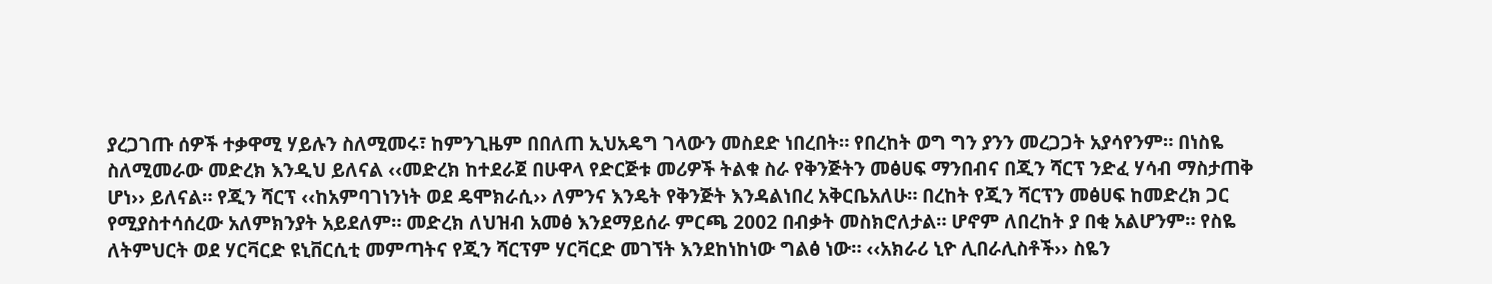ያረጋገጡ ሰዎች ተቃዋሚ ሃይሉን ስለሚመሩ፣ ከምንጊዜም በበለጠ ኢህአዴግ ገላውን መስደድ ነበረበት። የበረከት ወግ ግን ያንን መረጋጋት አያሳየንም። በነስዬ ስለሚመራው መድረክ እንዲህ ይለናል ‹‹መድረክ ከተደራጀ በሁዋላ የድርጅቱ መሪዎች ትልቁ ስራ የቅንጅትን መፅሀፍ ማንበብና በጂን ሻርፕ ንድፈ ሃሳብ ማስታጠቅ ሆነ›› ይለናል። የጂን ሻርፕ ‹‹ከአምባገነንነት ወደ ዴሞክራሲ›› ለምንና እንዴት የቅንጅት እንዳልነበረ አቅርቤአለሁ። በረከት የጂን ሻርፕን መፅሀፍ ከመድረክ ጋር የሚያስተሳሰረው አለምክንያት አይደለም። መድረክ ለህዝብ አመፅ እንደማይሰራ ምርጫ 2002 በብቃት መስክሮለታል። ሆኖም ለበረከት ያ በቂ አልሆንም። የስዬ ለትምህርት ወደ ሃርቫርድ ዩኒቨርሲቲ መምጣትና የጂን ሻርፕም ሃርቫርድ መገኘት እንደከነከነው ግልፅ ነው። ‹‹አክራሪ ኒዮ ሊበራሊስቶች›› ስዬን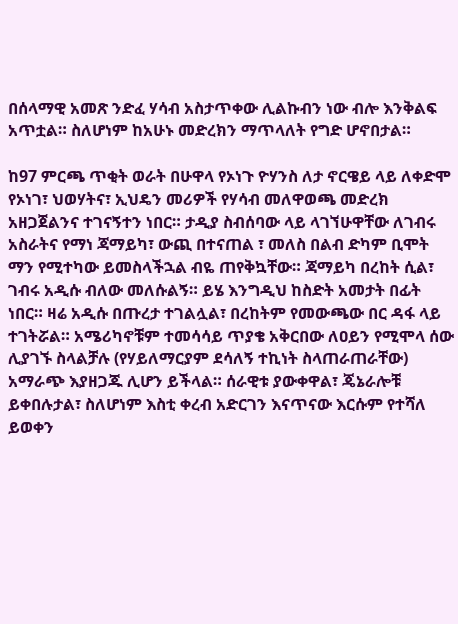በሰላማዊ አመጽ ንድፈ ሃሳብ አስታጥቀው ሊልኩብን ነው ብሎ እንቅልፍ አጥቷል። ስለሆነም ከአሁኑ መድረክን ማጥላለት የግድ ሆኖበታል።

ከ97 ምርጫ ጥቂት ወራት በሁዋላ የኦነጉ ዮሃንስ ለታ ኖርዌይ ላይ ለቀድሞ የኦነገ፣ ህወሃትና፣ ኢህዴን መሪዎች የሃሳብ መለዋወጫ መድረክ አዘጋጀልንና ተገናኝተን ነበር። ታዲያ ስብሰባው ላይ ላገኘሁዋቸው ለገብሩ አስራትና የማነ ጃማይካ፣ ውጪ በተናጠል ፣ መለስ በልብ ድካም ቢሞት ማን የሚተካው ይመስላችኋል ብዬ ጠየቅኳቸው። ጃማይካ በረከት ሲል፣ ገብሩ አዲሱ ብለው መለሱልኝ። ይሄ እንግዲህ ከስድት አመታት በፊት ነበር። ዛሬ አዲሱ በጡረታ ተገልሏል፣ በረከትም የመውጫው በር ዳፋ ላይ ተገትሯል። አሜሪካኖቹም ተመሳሳይ ጥያቄ አቅርበው ለዐይን የሚሞላ ሰው ሊያገኙ ስላልቻሉ (የሃይለማርያም ደሳለኝ ተኪነት ስላጠራጠራቸው) አማራጭ እያዘጋጁ ሊሆን ይችላል። ሰራዊቱ ያውቀዋል፣ ጄኔራሎቹ ይቀበሉታል፣ ስለሆነም እስቲ ቀረብ አድርገን እናጥናው እርሱም የተሻለ ይወቀን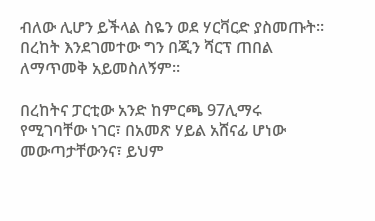ብለው ሊሆን ይችላል ስዬን ወደ ሃርቫርድ ያስመጡት። በረከት እንደገመተው ግን በጂን ሻርፕ ጠበል ለማጥመቅ አይመስለኝም።

በረከትና ፓርቲው አንድ ከምርጫ 97ሊማሩ የሚገባቸው ነገር፣ በአመጽ ሃይል አሸናፊ ሆነው መውጣታቸውንና፣ ይህም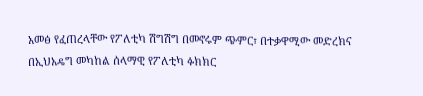አመፅ የፈጠረላቸው የፖለቲካ ሽግሽግ በመኖሩም ጭምር፣ በተቃዋሚው መድረክና በኢህአዴግ መካከል ሰላማዊ የፖለቲካ ፉክክር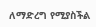ለማድረግ የሚያስችል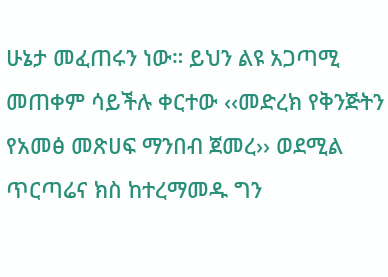ሁኔታ መፈጠሩን ነው። ይህን ልዩ አጋጣሚ መጠቀም ሳይችሉ ቀርተው ‹‹መድረክ የቅንጅትን የአመፅ መጽሀፍ ማንበብ ጀመረ›› ወደሚል ጥርጣሬና ክስ ከተረማመዱ ግን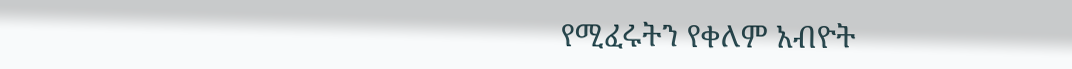የሚፈሩትን የቀለም አብዮት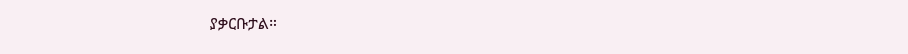ያቃርቡታል።